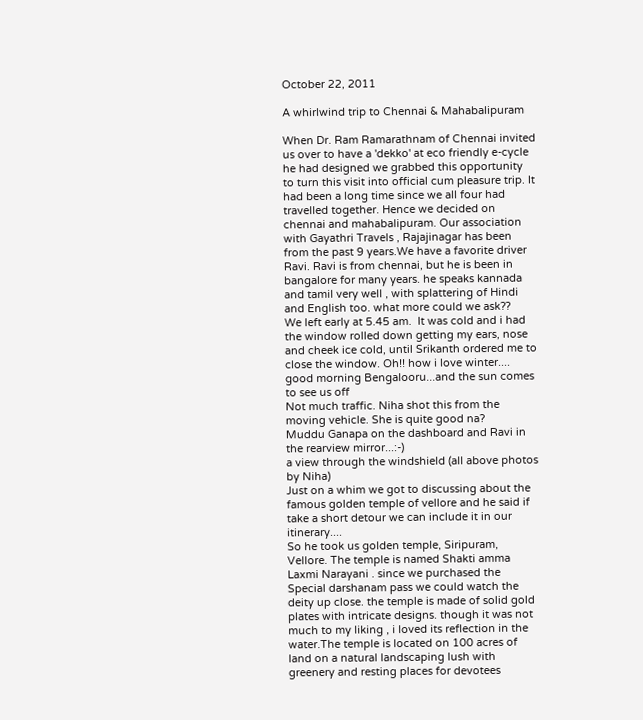October 22, 2011

A whirlwind trip to Chennai & Mahabalipuram

When Dr. Ram Ramarathnam of Chennai invited us over to have a 'dekko' at eco friendly e-cycle he had designed we grabbed this opportunity to turn this visit into official cum pleasure trip. It had been a long time since we all four had travelled together. Hence we decided on chennai and mahabalipuram. Our association with Gayathri Travels , Rajajinagar has been from the past 9 years.We have a favorite driver Ravi. Ravi is from chennai, but he is been in bangalore for many years. he speaks kannada and tamil very well , with splattering of Hindi and English too. what more could we ask??
We left early at 5.45 am.  It was cold and i had the window rolled down getting my ears, nose and cheek ice cold, until Srikanth ordered me to close the window. Oh!! how i love winter....
good morning Bengalooru...and the sun comes to see us off
Not much traffic. Niha shot this from the moving vehicle. She is quite good na?
Muddu Ganapa on the dashboard and Ravi in the rearview mirror...:-)
a view through the windshield (all above photos by Niha)
Just on a whim we got to discussing about the famous golden temple of vellore and he said if take a short detour we can include it in our itinerary....
So he took us golden temple, Siripuram, Vellore. The temple is named Shakti amma Laxmi Narayani . since we purchased the Special darshanam pass we could watch the deity up close. the temple is made of solid gold plates with intricate designs. though it was not much to my liking , i loved its reflection in the water.The temple is located on 100 acres of land on a natural landscaping lush with greenery and resting places for devotees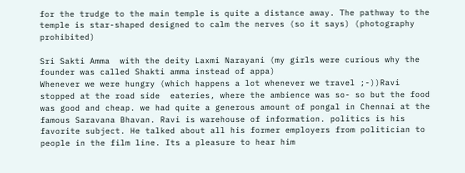for the trudge to the main temple is quite a distance away. The pathway to the temple is star-shaped designed to calm the nerves (so it says) (photography prohibited)

Sri Sakti Amma  with the deity Laxmi Narayani (my girls were curious why the founder was called Shakti amma instead of appa)
Whenever we were hungry (which happens a lot whenever we travel ;-))Ravi  stopped at the road side  eateries, where the ambience was so- so but the food was good and cheap. we had quite a generous amount of pongal in Chennai at the famous Saravana Bhavan. Ravi is warehouse of information. politics is his favorite subject. He talked about all his former employers from politician to people in the film line. Its a pleasure to hear him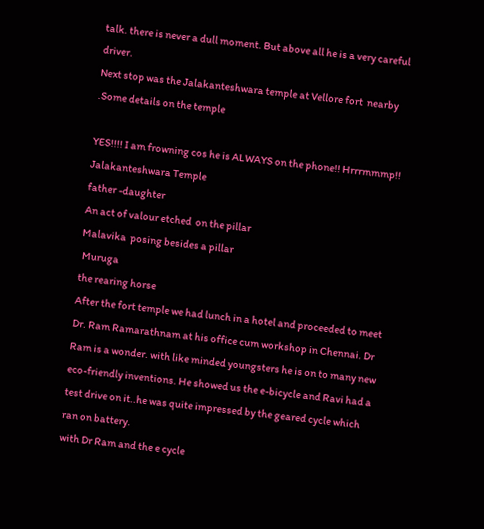talk. there is never a dull moment. But above all he is a very careful driver.
Next stop was the Jalakanteshwara temple at Vellore fort  nearby
.Some details on the temple

YES!!!! I am frowning cos he is ALWAYS on the phone!! Hrrrmmmp!!
Jalakanteshwara Temple
father -daughter
An act of valour etched  on the pillar
Malavika  posing besides a pillar
 Muruga
the rearing horse
After the fort temple we had lunch in a hotel and proceeded to meet Dr. Ram Ramarathnam at his office cum workshop in Chennai. Dr Ram is a wonder. with like minded youngsters he is on to many new eco-friendly inventions. He showed us the e-bicycle and Ravi had a test drive on it..he was quite impressed by the geared cycle which ran on battery.
with Dr Ram and the e cycle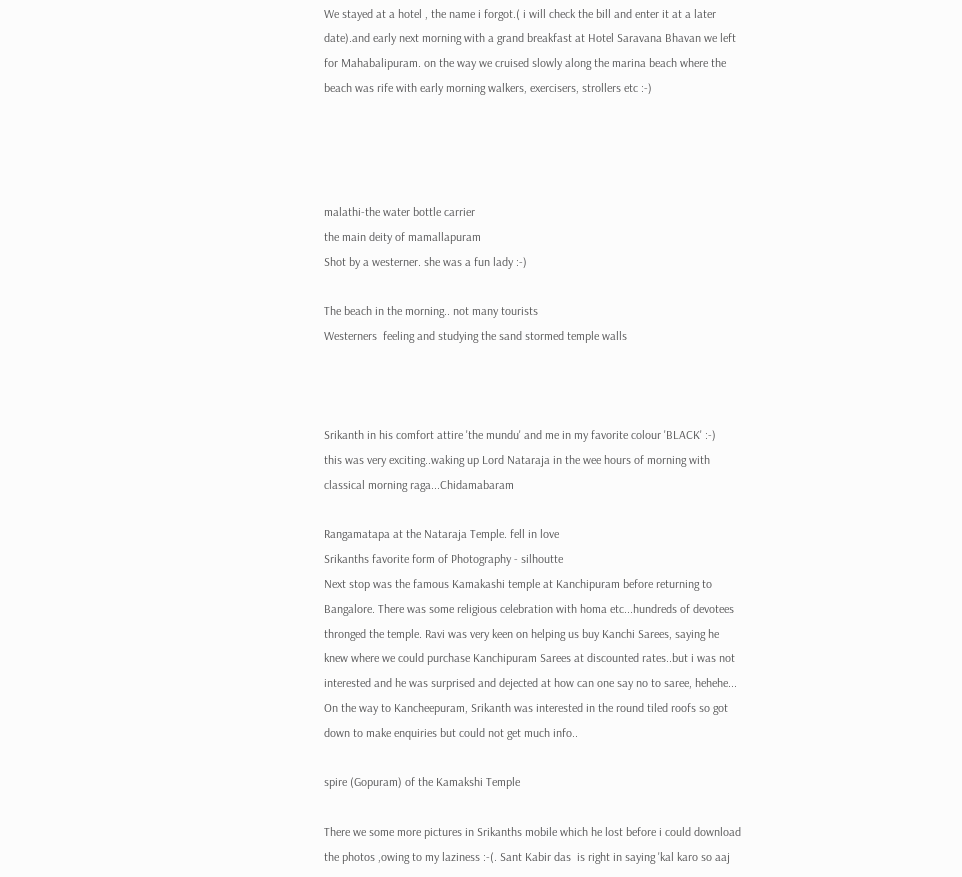We stayed at a hotel , the name i forgot.( i will check the bill and enter it at a later date).and early next morning with a grand breakfast at Hotel Saravana Bhavan we left for Mahabalipuram. on the way we cruised slowly along the marina beach where the beach was rife with early morning walkers, exercisers, strollers etc :-)




malathi-the water bottle carrier
the main deity of mamallapuram
Shot by a westerner. she was a fun lady :-)

The beach in the morning.. not many tourists
Westerners  feeling and studying the sand stormed temple walls



Srikanth in his comfort attire 'the mundu' and me in my favorite colour 'BLACK' :-)
this was very exciting..waking up Lord Nataraja in the wee hours of morning with classical morning raga...Chidamabaram

Rangamatapa at the Nataraja Temple. fell in love
Srikanths favorite form of Photography - silhoutte
Next stop was the famous Kamakashi temple at Kanchipuram before returning to Bangalore. There was some religious celebration with homa etc...hundreds of devotees thronged the temple. Ravi was very keen on helping us buy Kanchi Sarees, saying he knew where we could purchase Kanchipuram Sarees at discounted rates..but i was not interested and he was surprised and dejected at how can one say no to saree, hehehe...
On the way to Kancheepuram, Srikanth was interested in the round tiled roofs so got down to make enquiries but could not get much info..

spire (Gopuram) of the Kamakshi Temple

There we some more pictures in Srikanths mobile which he lost before i could download the photos ,owing to my laziness :-(. Sant Kabir das  is right in saying 'kal karo so aaj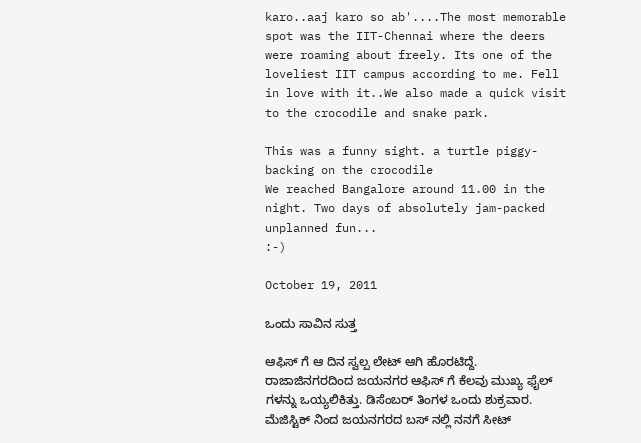karo..aaj karo so ab'....The most memorable spot was the IIT-Chennai where the deers were roaming about freely. Its one of the loveliest IIT campus according to me. Fell in love with it..We also made a quick visit to the crocodile and snake park.

This was a funny sight. a turtle piggy-backing on the crocodile
We reached Bangalore around 11.00 in the night. Two days of absolutely jam-packed unplanned fun...
:-)

October 19, 2011

ಒಂದು ಸಾವಿನ ಸುತ್ತ

ಆಫಿಸ್ ಗೆ ಆ ದಿನ ಸ್ವಲ್ಪ ಲೇಟ್ ಆಗಿ ಹೊರಟಿದ್ದೆ. ರಾಜಾಜಿನಗರದಿಂದ ಜಯನಗರ ಆಫಿಸ್ ಗೆ ಕೆಲವು ಮುಖ್ಯ ಫೈಲ್ ಗಳನ್ನು ಒಯ್ಯಲಿಕಿತ್ತು. ಡಿಸೆಂಬರ್ ತಿಂಗಳ ಒಂದು ಶುಕ್ರವಾರ. ಮೆಜಿಸ್ಟಿಕ್ ನಿಂದ ಜಯನಗರದ ಬಸ್ ನಲ್ಲಿ ನನಗೆ ಸೀಟ್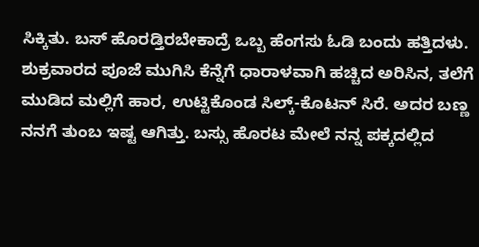ಸಿಕ್ಕಿತು. ಬಸ್ ಹೊರಡ್ತಿರಬೇಕಾದ್ರೆ ಒಬ್ಬ ಹೆಂಗಸು ಓಡಿ ಬಂದು ಹತ್ತಿದಳು. ಶುಕ್ರವಾರದ ಪೂಜೆ ಮುಗಿಸಿ ಕೆನ್ನೆಗೆ ಧಾರಾಳವಾಗಿ ಹಚ್ಚಿದ ಅರಿಸಿನ, ತಲೆಗೆ ಮುಡಿದ ಮಲ್ಲಿಗೆ ಹಾರ, ಉಟ್ಟಿಕೊಂಡ ಸಿಲ್ಕ್-ಕೊಟನ್ ಸಿರೆ. ಅದರ ಬಣ್ಣ ನನಗೆ ತುಂಬ ಇಷ್ಟ ಆಗಿತ್ತು. ಬಸ್ಸು ಹೊರಟ ಮೇಲೆ ನನ್ನ ಪಕ್ಕದಲ್ಲಿದ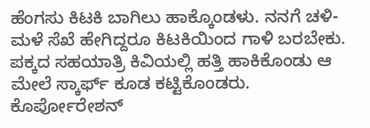ಹೆಂಗಸು ಕಿಟಕಿ ಬಾಗಿಲು ಹಾಕ್ಕೊಂಡಳು. ನನಗೆ ಚಳಿ-ಮಳೆ ಸೆಖೆ ಹೇಗಿದ್ದರೂ ಕಿಟಕಿಯಿಂದ ಗಾಳಿ ಬರಬೇಕು. ಪಕ್ಕದ ಸಹಯಾತ್ರಿ ಕಿವಿಯಲ್ಲಿ ಹತ್ತಿ ಹಾಕಿಕೊಂಡು ಆ ಮೇಲೆ ಸ್ಕಾರ್ಫ್ ಕೂಡ ಕಟ್ಟಿಕೊಂಡರು. ಕೊರ್ಪೋರೇಶನ್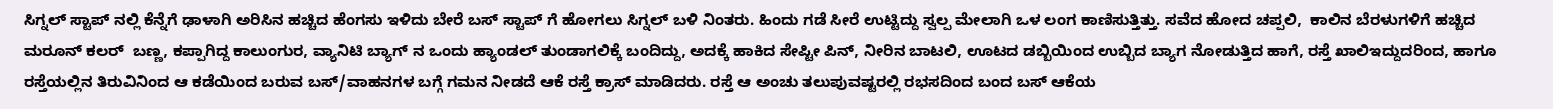ಸಿಗ್ನಲ್ ಸ್ಟಾಪ್ ನಲ್ಲಿ ಕೆನ್ನೆಗೆ ಢಾಳಾಗಿ ಅರಿಸಿನ ಹಚ್ಚಿದ ಹೆಂಗಸು ಇಳಿದು ಬೇರೆ ಬಸ್ ಸ್ಟಾಪ್ ಗೆ ಹೋಗಲು ಸಿಗ್ನಲ್ ಬಳಿ ನಿಂತರು. ಹಿಂದು ಗಡೆ ಸೀರೆ ಉಟ್ಟಿದ್ದು ಸ್ವಲ್ಪ ಮೇಲಾಗಿ ಒಳ ಲಂಗ ಕಾಣಿಸುತ್ತಿತ್ತು. ಸವೆದ ಹೋದ ಚಪ್ಪಲಿ,  ಕಾಲಿನ ಬೆರಳುಗಳಿಗೆ ಹಚ್ಚಿದ ಮರೂನ್ ಕಲರ್  ಬಣ್ಣ, ಕಪ್ಪಾಗಿದ್ದ ಕಾಲುಂಗುರ, ವ್ಯಾನಿಟಿ ಬ್ಯಾಗ್ ನ ಒಂದು ಹ್ಯಾಂಡಲ್ ತುಂಡಾಗಲಿಕ್ಕೆ ಬಂದಿದ್ದು, ಅದಕ್ಕೆ ಹಾಕಿದ ಸೇಪ್ಟೀ ಪಿನ್, ನೀರಿನ ಬಾಟಲಿ, ಊಟದ ಡಬ್ಬಿಯಿಂದ ಉಬ್ಬಿದ ಬ್ಯಾಗ ನೋಡುತ್ತಿದ ಹಾಗೆ, ರಸ್ತೆ ಖಾಲಿಇದ್ದುದರಿಂದ, ಹಾಗೂ ರಸ್ತೆಯಲ್ಲಿನ ತಿರುವಿನಿಂದ ಆ ಕಡೆಯಿಂದ ಬರುವ ಬಸ್/ವಾಹನಗಳ ಬಗ್ಗೆ ಗಮನ ನೀಡದೆ ಆಕೆ ರಸ್ತೆ ಕ್ರಾಸ್ ಮಾಡಿದರು. ರಸ್ತೆ ಆ ಅಂಚು ತಲುಪುವಷ್ಟರಲ್ಲಿ ರಭಸದಿಂದ ಬಂದ ಬಸ್ ಆಕೆಯ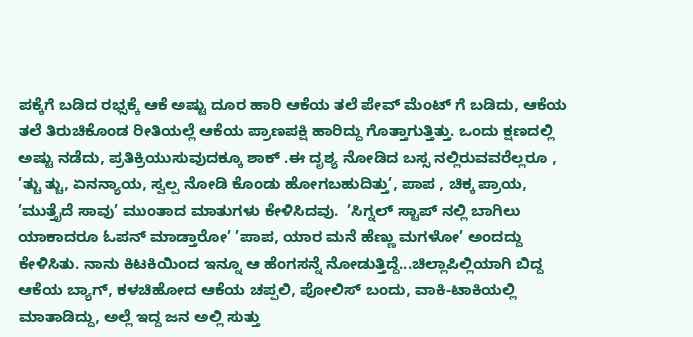ಪಕ್ಕೆಗೆ ಬಡಿದ ರಭ್ಸಕ್ಕೆ ಆಕೆ ಅಷ್ಟು ದೂರ ಹಾರಿ ಆಕೆಯ ತಲೆ ಪೇವ್ ಮೆಂಟ್ ಗೆ ಬಡಿದು, ಆಕೆಯ ತಲೆ ತಿರುಚಿಕೊಂಡ ರೀತಿಯಲ್ಲೆ ಆಕೆಯ ಪ್ರಾಣಪಕ್ಷಿ ಹಾರಿದ್ದು ಗೊತ್ತಾಗುತ್ತಿತ್ತು. ಒಂದು ಕ್ಷಣದಲ್ಲಿ ಅಷ್ಟು ನಡೆದು, ಪ್ರತಿಕ್ರಿಯುಸುವುದಕ್ಕೂ ಶಾಕ್ .ಈ ದೃಶ್ಯ ನೋಡಿದ ಬಸ್ಸ ನಲ್ಲಿರುವವರೆಲ್ಲರೂ , ’ತ್ಚು ತ್ಚು, ಏನನ್ಯಾಯ, ಸ್ವಲ್ಪ ನೋಡಿ ಕೊಂಡು ಹೋಗಬಹುದಿತ್ತು’, ಪಾಪ , ಚಿಕ್ಕ ಪ್ರಾಯ, ’ಮುತ್ತೈದೆ ಸಾವು’ ಮುಂತಾದ ಮಾತುಗಳು ಕೇಳಿಸಿದವು.  ’ಸಿಗ್ನಲ್ ಸ್ಟಾಪ್ ನಲ್ಲಿ ಬಾಗಿಲು ಯಾಕಾದರೂ ಓಪನ್ ಮಾಡ್ತಾರೋ’ ’ಪಾಪ, ಯಾರ ಮನೆ ಹೆಣ್ಣು ಮಗಳೋ’ ಅಂದದ್ದು ಕೇಳಿಸಿತು. ನಾನು ಕಿಟಕಿಯಿಂದ ಇನ್ನೂ ಆ ಹೆಂಗಸನ್ನೆ ನೋಡುತ್ತಿದ್ದೆ...ಚಿಲ್ಲಾಪಿಲ್ಲಿಯಾಗಿ ಬಿದ್ದ ಆಕೆಯ ಬ್ಯಾಗ್, ಕಳಚಿಹೋದ ಆಕೆಯ ಚಪ್ಪಲಿ, ಪೋಲಿಸ್ ಬಂದು, ವಾಕಿ-ಟಾಕಿಯಲ್ಲಿ ಮಾತಾಡಿದ್ದು, ಅಲ್ಲೆ ಇದ್ದ ಜನ ಅಲ್ಲಿ ಸುತ್ತು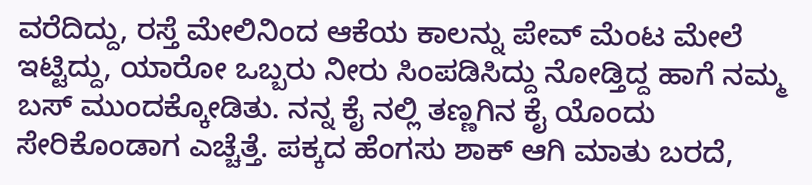ವರೆದಿದ್ದು, ರಸ್ತೆ ಮೇಲಿನಿಂದ ಆಕೆಯ ಕಾಲನ್ನು ಪೇವ್ ಮೆಂಟ ಮೇಲೆ ಇಟ್ಟಿದ್ದು, ಯಾರೋ ಒಬ್ಬರು ನೀರು ಸಿಂಪಡಿಸಿದ್ದು ನೋಡ್ತಿದ್ದ ಹಾಗೆ ನಮ್ಮ ಬಸ್ ಮುಂದಕ್ಕೋಡಿತು. ನನ್ನ ಕೈ ನಲ್ಲಿ ತಣ್ಣಗಿನ ಕೈ ಯೊಂದು ಸೇರಿಕೊಂಡಾಗ ಎಚ್ಚೆತ್ತೆ. ಪಕ್ಕದ ಹೆಂಗಸು ಶಾಕ್ ಆಗಿ ಮಾತು ಬರದೆ,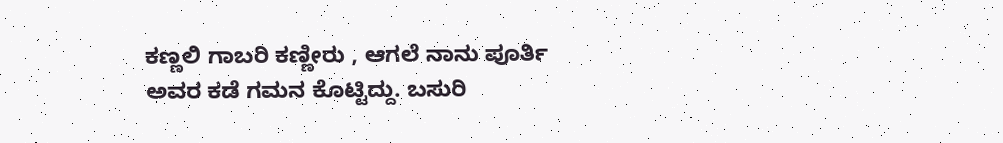ಕಣ್ಣಲಿ ಗಾಬರಿ ಕಣ್ಣೀರು , ಆಗಲೆ ನಾನು ಪೂರ್ತಿ ಅವರ ಕಡೆ ಗಮನ ಕೊಟ್ಟಿದ್ದು. ಬಸುರಿ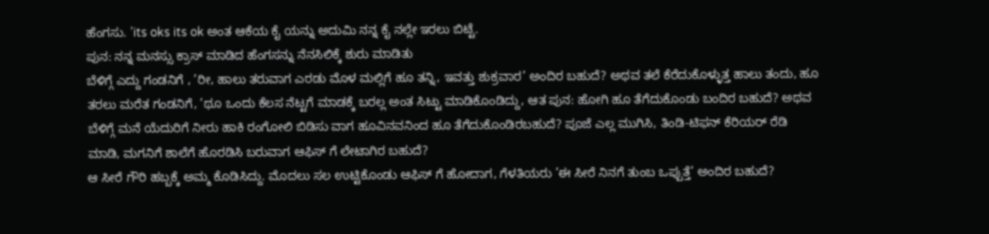ಹೆಂಗಸು. ’its oks its ok ಅಂತ ಆಕೆಯ ಕೈ ಯನ್ನು ಅದುಮಿ ನನ್ನ ಕೈ ನಲ್ಲೇ ಇರಲು ಬಿಟ್ಟೆ.
ಪುನ: ನನ್ನ ಮನಸ್ಸು ಕ್ರಾಸ್ ಮಾಡಿದ ಹೆಂಗಸನ್ನು ನೆನಸಿಲಿಕ್ಕೆ ಶುರು ಮಾಡಿತು
ಬೆಳಿಗ್ಗೆ ಎದ್ದು ಗಂಡನಿಗೆ , ’ರೀ, ಹಾಲು ತರುವಾಗ ಎರಡು ಮೊಳ ಮಲ್ಲಿಗೆ ಹೂ ತನ್ನಿ, ಇವತ್ತು ಶುಕ್ರವಾರ’ ಅಂದಿರ ಬಹುದೆ? ಅಥವ ತಲೆ ಕೆರೆದುಕೊಳ್ಳುತ್ತ ಹಾಲು ತಂದು, ಹೂ ತರಲು ಮರೆತ ಗಂಡನಿಗೆ, ’ಥೂ ಒಂದು ಕೆಲಸ ನೆಟ್ಟಗೆ ಮಾಡಕ್ಕೆ ಬರಲ್ಲ ಅಂತ ಸಿಟ್ಟು ಮಾಡಿಕೊಂಡಿದ್ದು, ಆತ ಪುನ: ಹೋಗಿ ಹೂ ತೆಗೆದುಕೊಂಡು ಬಂದಿರ ಬಹುದೆ? ಅಥವ ಬೆಳಿಗ್ಗೆ ಮನೆ ಯೆದುರಿಗೆ ನೀರು ಹಾಕಿ ರಂಗೋಲಿ ಬಿಡಿಸು ವಾಗ ಹೂವಿನವನಿಂದ ಹೂ ತೆಗೆದುಕೊಂಡಿರಬಹುದೆ? ಪೂಜೆ ಎಲ್ಲ ಮುಗಿಸಿ, ತಿಂಡಿ-ಟಿಫನ್ ಕೆರಿಯರ್ ರೆಡಿ ಮಾಡಿ, ಮಗನಿಗೆ ಶಾಲೆಗೆ ಹೊರಡಿಸಿ ಬರುವಾಗ ಆಫಿಸ್ ಗೆ ಲೇಟಾಗಿರ ಬಹುದೆ?
ಆ ಸೀರೆ ಗೌರಿ ಹಬ್ಬಕ್ಕೆ ಅಮ್ಮ ಕೊಡಿಸಿದ್ದು. ಮೊದಲು ಸಲ ಉಟ್ಟಿಕೊಂಡು ಆಫಿಸ್ ಗೆ ಹೋದಾಗ, ಗೆಳತಿಯರು ’ಈ ಸೀರೆ ನಿನಗೆ ತುಂಬ ಒಪ್ಪುತ್ತೆ’ ಅಂದಿರ ಬಹುದೆ?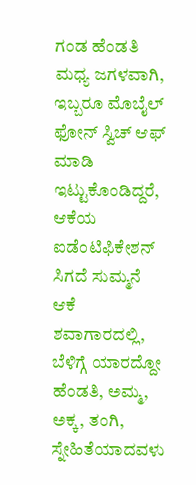ಗಂಡ ಹೆಂಡತಿ ಮಧ್ಯ ಜಗಳವಾಗಿ, ಇಬ್ಬರೂ ಮೊಬೈಲ್ ಫೋನ್ ಸ್ವಿಚ್ ಆಫ್ ಮಾಡಿ ಇಟ್ಟುಕೊಂಡಿದ್ದರೆ, ಆಕೆಯ ಐಡೆಂಟಿಫಿಕೇಶನ್ ಸಿಗದೆ ಸುಮ್ಮನೆ ಆಕೆ ಶವಾಗಾರದಲ್ಲಿ, ಬೆಳಿಗ್ಗೆ ಯಾರದ್ದೋ ಹೆಂಡತಿ, ಅಮ್ಮ, ಅಕ್ಕ, ತಂಗಿ, ಸ್ನೇಹಿತೆಯಾದವಳು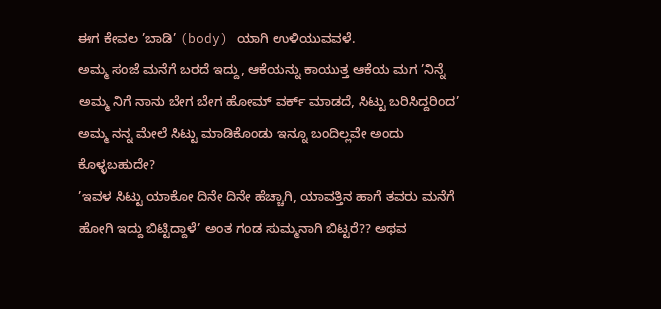ಈಗ ಕೇವಲ ’ಬಾಡಿ’ (body) ಯಾಗಿ ಉಳಿಯುವವಳೆ.
ಅಮ್ಮ ಸಂಜೆ ಮನೆಗೆ ಬರದೆ ಇದ್ದು, ಆಕೆಯನ್ನು ಕಾಯುತ್ತ ಆಕೆಯ ಮಗ ’ನಿನ್ನೆ ಅಮ್ಮ ನಿಗೆ ನಾನು ಬೇಗ ಬೇಗ ಹೋಮ್ ವರ್ಕ್ ಮಾಡದೆ, ಸಿಟ್ಟು ಬರಿಸಿದ್ದರಿಂದ’ ಅಮ್ಮ ನನ್ನ ಮೇಲೆ ಸಿಟ್ಟು ಮಾಡಿಕೊಂಡು ಇನ್ನೂ ಬಂದಿಲ್ಲವೇ ಅಂದು ಕೊಳ್ಳಬಹುದೇ?
’ಇವಳ ಸಿಟ್ಟು ಯಾಕೋ ದಿನೇ ದಿನೇ ಹೆಚ್ಚಾಗಿ, ಯಾವತ್ತಿನ ಹಾಗೆ ತವರು ಮನೆಗೆ ಹೋಗಿ ಇದ್ದು ಬಿಟ್ಟಿದ್ದಾಳೆ’ ಅಂತ ಗಂಡ ಸುಮ್ಮನಾಗಿ ಬಿಟ್ಟರೆ?? ಅಥವ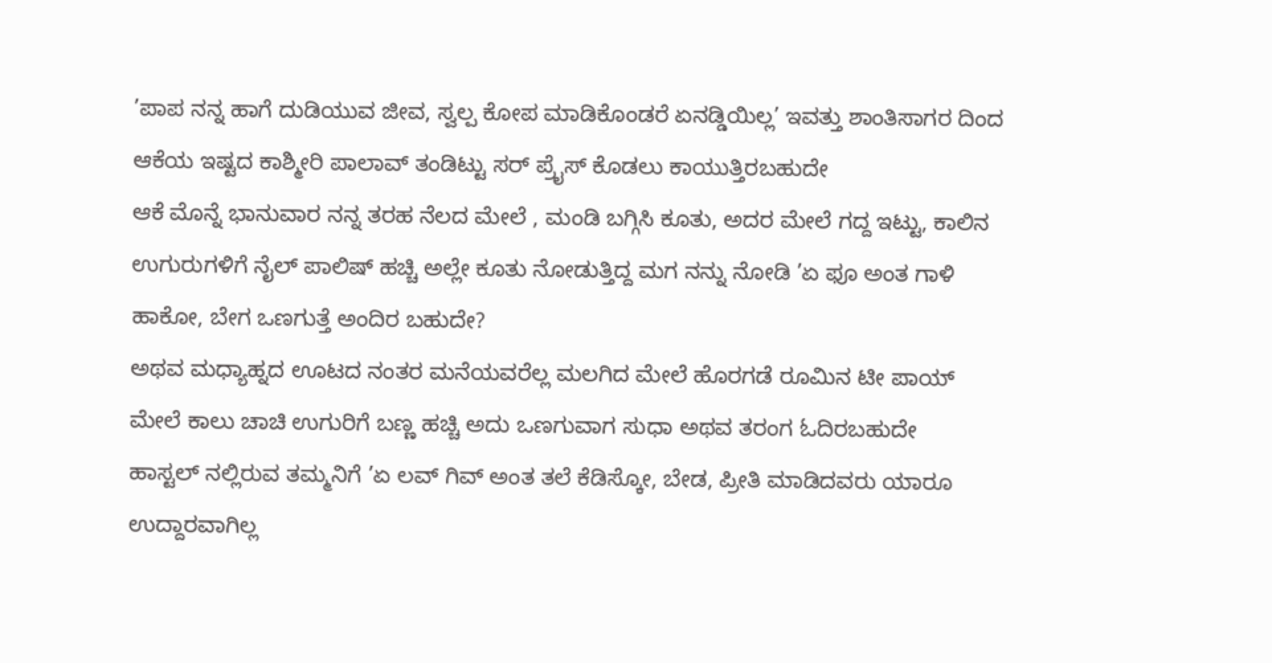’ಪಾಪ ನನ್ನ ಹಾಗೆ ದುಡಿಯುವ ಜೀವ, ಸ್ವಲ್ಪ ಕೋಪ ಮಾಡಿಕೊಂಡರೆ ಏನಡ್ಡಿಯಿಲ್ಲ’ ಇವತ್ತು ಶಾಂತಿಸಾಗರ ದಿಂದ ಆಕೆಯ ಇಷ್ಟದ ಕಾಶ್ಮೀರಿ ಪಾಲಾವ್ ತಂಡಿಟ್ಟು ಸರ್ ಪ್ರೈಸ್ ಕೊಡಲು ಕಾಯುತ್ತಿರಬಹುದೇ
ಆಕೆ ಮೊನ್ನೆ ಭಾನುವಾರ ನನ್ನ ತರಹ ನೆಲದ ಮೇಲೆ , ಮಂಡಿ ಬಗ್ಗಿಸಿ ಕೂತು, ಅದರ ಮೇಲೆ ಗದ್ದ ಇಟ್ಟು, ಕಾಲಿನ ಉಗುರುಗಳಿಗೆ ನೈಲ್ ಪಾಲಿಷ್ ಹಚ್ಚಿ ಅಲ್ಲೇ ಕೂತು ನೋಡುತ್ತಿದ್ದ ಮಗ ನನ್ನು ನೋಡಿ ’ಏ ಫೂ ಅಂತ ಗಾಳಿ ಹಾಕೋ, ಬೇಗ ಒಣಗುತ್ತೆ ಅಂದಿರ ಬಹುದೇ?
ಅಥವ ಮಧ್ಯಾಹ್ನದ ಊಟದ ನಂತರ ಮನೆಯವರೆಲ್ಲ ಮಲಗಿದ ಮೇಲೆ ಹೊರಗಡೆ ರೂಮಿನ ಟೀ ಪಾಯ್ ಮೇಲೆ ಕಾಲು ಚಾಚಿ ಉಗುರಿಗೆ ಬಣ್ಣ ಹಚ್ಚಿ ಅದು ಒಣಗುವಾಗ ಸುಧಾ ಅಥವ ತರಂಗ ಓದಿರಬಹುದೇ
ಹಾಸ್ಟಲ್ ನಲ್ಲಿರುವ ತಮ್ಮನಿಗೆ ’ಏ ಲವ್ ಗಿವ್ ಅಂತ ತಲೆ ಕೆಡಿಸ್ಕೋ, ಬೇಡ, ಪ್ರೀತಿ ಮಾಡಿದವರು ಯಾರೂ ಉದ್ದಾರವಾಗಿಲ್ಲ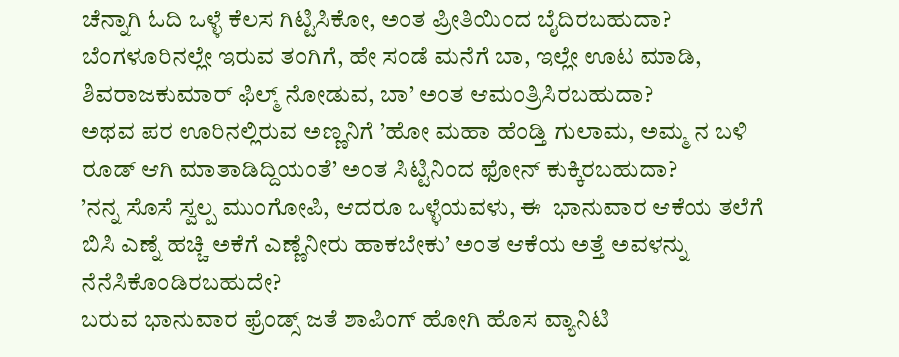ಚೆನ್ನಾಗಿ ಓದಿ ಒಳ್ಳೆ ಕೆಲಸ ಗಿಟ್ಟಿಸಿಕೋ, ಅಂತ ಪ್ರೀತಿಯಿಂದ ಬೈದಿರಬಹುದಾ?
ಬೆಂಗಳೂರಿನಲ್ಲೇ ಇರುವ ತಂಗಿಗೆ, ಹೇ ಸಂಡೆ ಮನೆಗೆ ಬಾ, ಇಲ್ಲೇ ಊಟ ಮಾಡಿ, ಶಿವರಾಜಕುಮಾರ್ ಫಿಲ್ಮ್ ನೋಡುವ, ಬಾ’ ಅಂತ ಆಮಂತ್ರಿಸಿರಬಹುದಾ?
ಅಥವ ಪರ ಊರಿನಲ್ಲಿರುವ ಅಣ್ಣನಿಗೆ ’ಹೋ ಮಹಾ ಹೆಂಡ್ತಿ ಗುಲಾಮ, ಅಮ್ಮ ನ ಬಳಿ ರೂಡ್ ಆಗಿ ಮಾತಾಡಿದ್ದಿಯಂತೆ’ ಅಂತ ಸಿಟ್ಟಿನಿಂದ ಫೋನ್ ಕುಕ್ಕಿರಬಹುದಾ?
’ನನ್ನ ಸೊಸೆ ಸ್ವಲ್ಪ ಮುಂಗೋಪಿ, ಆದರೂ ಒಳ್ಳೆಯವಳು, ಈ  ಭಾನುವಾರ ಆಕೆಯ ತಲೆಗೆ ಬಿಸಿ ಎಣ್ನೆ ಹಚ್ಚಿ ಅಕೆಗೆ ಎಣ್ಣೆನೀರು ಹಾಕಬೇಕು’ ಅಂತ ಆಕೆಯ ಅತ್ತೆ ಅವಳನ್ನು ನೆನೆಸಿಕೊಂಡಿರಬಹುದೇ?
ಬರುವ ಭಾನುವಾರ ಫ್ರೆಂಡ್ಸ್ ಜತೆ ಶಾಪಿಂಗ್ ಹೋಗಿ ಹೊಸ ವ್ಯಾನಿಟಿ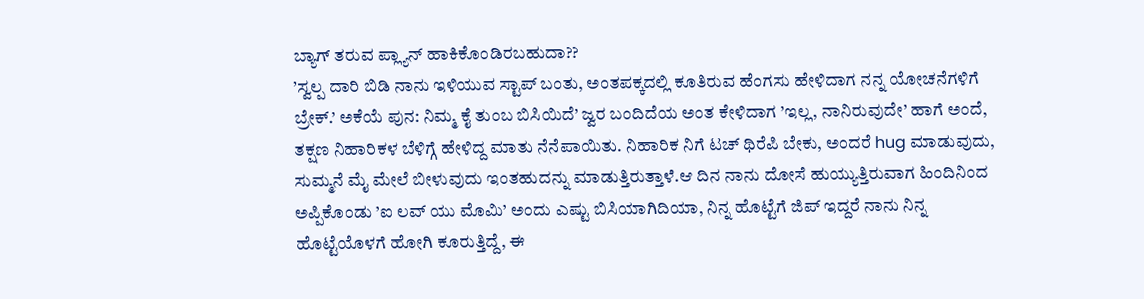ಬ್ಯಾಗ್ ತರುವ ಪ್ಲ್ಯಾನ್ ಹಾಕಿಕೊಂಡಿರಬಹುದಾ??
’ಸ್ವಲ್ಪ ದಾರಿ ಬಿಡಿ ನಾನು ಇಳಿಯುವ ಸ್ಟಾಪ್ ಬಂತು, ಅಂತಪಕ್ಕದಲ್ಲಿ ಕೂತಿರುವ ಹೆಂಗಸು ಹೇಳಿದಾಗ ನನ್ನ ಯೋಚನೆಗಳಿಗೆ ಬ್ರೇಕ್.’ ಅಕೆಯೆ ಪುನ: ನಿಮ್ಮ ಕೈ ತುಂಬ ಬಿಸಿಯಿದೆ’ ಜ್ವರ ಬಂದಿದೆಯ ಅಂತ ಕೇಳಿದಾಗ ’ಇಲ್ಲ, ನಾನಿರುವುದೇ’ ಹಾಗೆ ಅಂದೆ, ತಕ್ಷಣ ನಿಹಾರಿಕಳ ಬೆಳಿಗ್ಗೆ ಹೇಳಿದ್ದ ಮಾತು ನೆನೆಪಾಯಿತು. ನಿಹಾರಿಕ ನಿಗೆ ಟಚ್ ಥಿರೆಪಿ ಬೇಕು, ಅಂದರೆ hug ಮಾಡುವುದು, ಸುಮ್ಮನೆ ಮೈ ಮೇಲೆ ಬೀಳುವುದು ಇಂತಹುದನ್ನು ಮಾಡುತ್ತಿರುತ್ತಾಳೆ.ಆ ದಿನ ನಾನು ದೋಸೆ ಹುಯ್ಯುತ್ತಿರುವಾಗ ಹಿಂದಿನಿಂದ ಅಪ್ಪಿಕೊಂಡು ’ಐ ಲವ್ ಯು ಮೊಮಿ’ ಅಂದು ಎಷ್ಟು ಬಿಸಿಯಾಗಿದಿಯಾ, ನಿನ್ನ ಹೊಟ್ಟೆಗೆ ಜಿಪ್ ಇದ್ದರೆ ನಾನು ನಿನ್ನ ಹೊಟ್ಟೆಯೊಳಗೆ ಹೋಗಿ ಕೂರುತ್ತಿದ್ದೆ, ಈ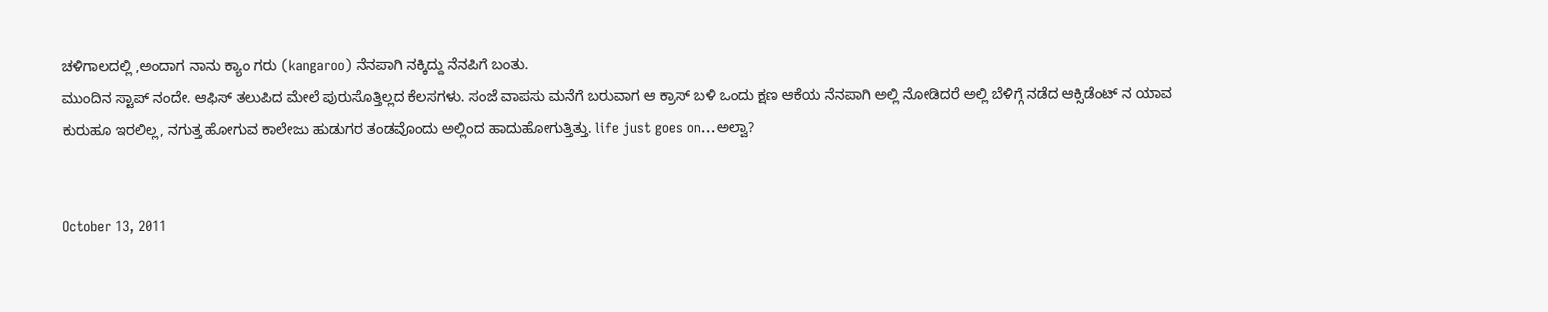ಚಳಿಗಾಲದಲ್ಲಿ ,ಅಂದಾಗ ನಾನು ಕ್ಯಾಂ ಗರು (kangaroo) ನೆನಪಾಗಿ ನಕ್ಕಿದ್ದು ನೆನಪಿಗೆ ಬಂತು.
ಮುಂದಿನ ಸ್ಟಾಪ್ ನಂದೇ. ಆಫಿಸ್ ತಲುಪಿದ ಮೇಲೆ ಪುರುಸೊತ್ತಿಲ್ಲದ ಕೆಲಸಗಳು. ಸಂಜೆ ವಾಪಸು ಮನೆಗೆ ಬರುವಾಗ ಆ ಕ್ರಾಸ್ ಬಳಿ ಒಂದು ಕ್ಷಣ ಆಕೆಯ ನೆನಪಾಗಿ ಅಲ್ಲಿ ನೋಡಿದರೆ ಅಲ್ಲಿ ಬೆಳಿಗ್ಗೆ ನಡೆದ ಆಕ್ಸಿಡೆಂಟ್ ನ ಯಾವ ಕುರುಹೂ ಇರಲಿಲ್ಲ, ನಗುತ್ತ ಹೋಗುವ ಕಾಲೇಜು ಹುಡುಗರ ತಂಡವೊಂದು ಅಲ್ಲಿಂದ ಹಾದುಹೋಗುತ್ತಿತ್ತು. life just goes on...ಅಲ್ವಾ?


October 13, 2011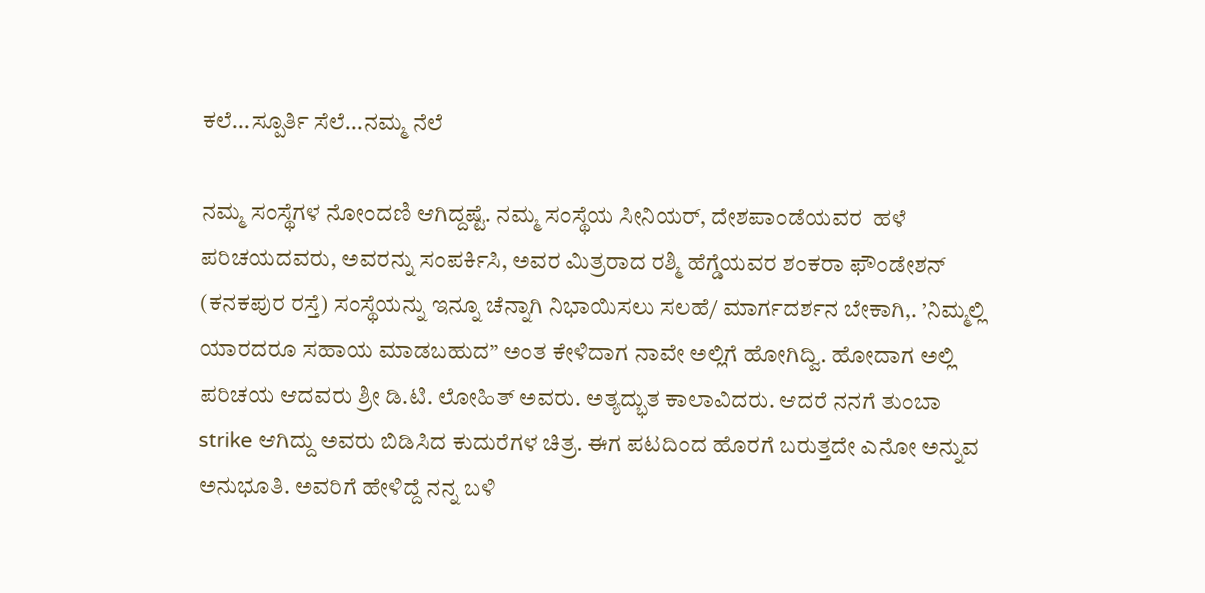ಕಲೆ...ಸ್ಪೂರ್ತಿ ಸೆಲೆ...ನಮ್ಮ ನೆಲೆ

ನಮ್ಮ ಸಂಸ್ಥೆಗಳ ನೋಂದಣಿ ಆಗಿದ್ದಷ್ಟೆ. ನಮ್ಮ ಸಂಸ್ಥೆಯ ಸೀನಿಯರ್, ದೇಶಪಾಂಡೆಯವರ  ಹಳೆ ಪರಿಚಯದವರು, ಅವರನ್ನು ಸಂಪರ್ಕಿಸಿ, ಅವರ ಮಿತ್ರರಾದ ರಶ್ಮಿ ಹೆಗ್ಡೆಯವರ ಶಂಕರಾ ಫೌಂಡೇಶನ್ (ಕನಕಪುರ ರಸ್ತೆ) ಸಂಸ್ಥೆಯನ್ನು ಇನ್ನೂ ಚೆನ್ನಾಗಿ ನಿಭಾಯಿಸಲು ಸಲಹೆ/ ಮಾರ್ಗದರ್ಶನ ಬೇಕಾಗಿ,. ’ನಿಮ್ಮಲ್ಲಿ ಯಾರದರೂ ಸಹಾಯ ಮಾಡಬಹುದ” ಅಂತ ಕೇಳಿದಾಗ ನಾವೇ ಅಲ್ಲಿಗೆ ಹೋಗಿದ್ವಿ. ಹೋದಾಗ ಅಲ್ಲಿ ಪರಿಚಯ ಆದವರು ಶ್ರೀ ಡಿ.ಟಿ. ಲೋಹಿತ್ ಅವರು. ಅತ್ಯದ್ಭುತ ಕಾಲಾವಿದರು. ಆದರೆ ನನಗೆ ತುಂಬಾ strike ಆಗಿದ್ದು ಅವರು ಬಿಡಿಸಿದ ಕುದುರೆಗಳ ಚಿತ್ರ. ಈಗ ಪಟದಿಂದ ಹೊರಗೆ ಬರುತ್ತದೇ ಎನೋ ಅನ್ನುವ ಅನುಭೂತಿ. ಅವರಿಗೆ ಹೇಳಿದ್ದೆ ನನ್ನ ಬಳಿ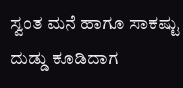ಸ್ವಂತ ಮನೆ ಹಾಗೂ ಸಾಕಷ್ಟು ದುಡ್ಡು ಕೂಡಿದಾಗ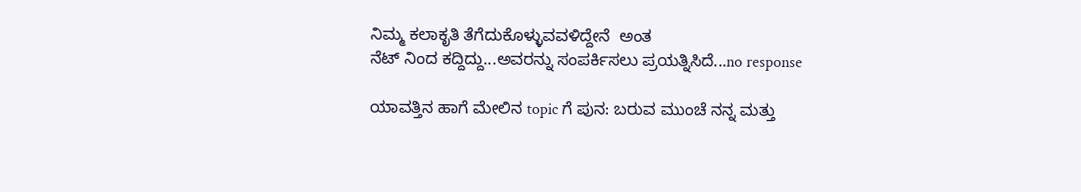ನಿಮ್ಮ ಕಲಾಕೃತಿ ತೆಗೆದುಕೊಳ್ಳುವವಳಿದ್ದೇನೆ  ಅಂತ
ನೆಟ್ ನಿಂದ ಕದ್ದಿದ್ದು...ಅವರನ್ನು ಸಂಪರ್ಕಿಸಲು ಪ್ರಯತ್ನಿಸಿದೆ...no response

ಯಾವತ್ತಿನ ಹಾಗೆ ಮೇಲಿನ topic ಗೆ ಪುನ: ಬರುವ ಮುಂಚೆ ನನ್ನ ಮತ್ತು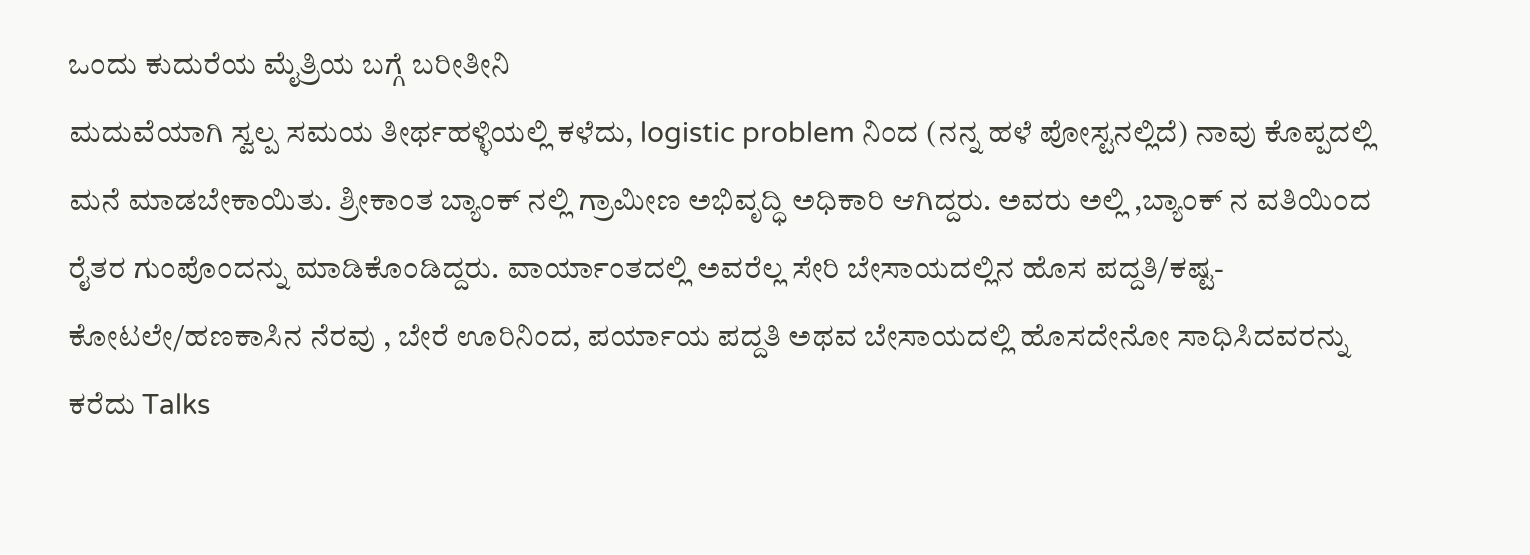ಒಂದು ಕುದುರೆಯ ಮೈತ್ರಿಯ ಬಗ್ಗೆ ಬರೀತೀನಿ
ಮದುವೆಯಾಗಿ ಸ್ವಲ್ಪ ಸಮಯ ತೀರ್ಥಹಳ್ಳಿಯಲ್ಲಿ ಕಳೆದು, logistic problem ನಿಂದ (ನನ್ನ ಹಳೆ ಪೋಸ್ಟನಲ್ಲಿದೆ) ನಾವು ಕೊಪ್ಪದಲ್ಲಿ ಮನೆ ಮಾಡಬೇಕಾಯಿತು. ಶ್ರೀಕಾಂತ ಬ್ಯಾಂಕ್ ನಲ್ಲಿ ಗ್ರಾಮೀಣ ಅಭಿವೃದ್ಧಿ ಅಧಿಕಾರಿ ಆಗಿದ್ದರು. ಅವರು ಅಲ್ಲಿ ,ಬ್ಯಾಂಕ್ ನ ವತಿಯಿಂದ ರೈತರ ಗುಂಪೊಂದನ್ನು ಮಾಡಿಕೊಂಡಿದ್ದರು. ವಾರ್ಯಾಂತದಲ್ಲಿ ಅವರೆಲ್ಲ ಸೇರಿ ಬೇಸಾಯದಲ್ಲಿನ ಹೊಸ ಪದ್ದತಿ/ಕಷ್ಟ-ಕೋಟಲೇ/ಹಣಕಾಸಿನ ನೆರವು , ಬೇರೆ ಊರಿನಿಂದ, ಪರ್ಯಾಯ ಪದ್ದತಿ ಅಥವ ಬೇಸಾಯದಲ್ಲಿ ಹೊಸದೇನೋ ಸಾಧಿಸಿದವರನ್ನು ಕರೆದು Talks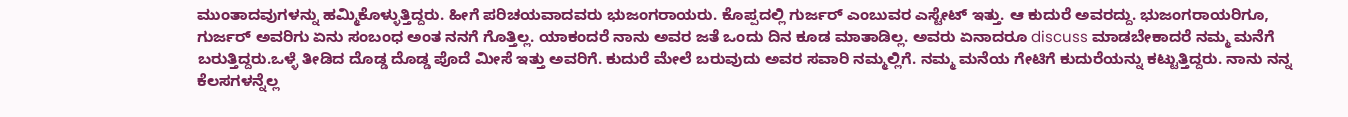ಮುಂತಾದವುಗಳನ್ನು ಹಮ್ಮಿಕೊಳ್ಳುತ್ತಿದ್ದರು. ಹೀಗೆ ಪರಿಚಯವಾದವರು ಭುಜಂಗರಾಯರು. ಕೊಪ್ಪದಲ್ಲಿ ಗುರ್ಜರ್ ಎಂಬುವರ ಎಸ್ಟೇಟ್ ಇತ್ತು. ಆ ಕುದುರೆ ಅವರದ್ದು. ಭುಜಂಗರಾಯರಿಗೂ, ಗುರ್ಜರ್ ಅವರಿಗು ಏನು ಸಂಬಂಧ ಅಂತ ನನಗೆ ಗೊತ್ತಿಲ್ಲ. ಯಾಕಂದರೆ ನಾನು ಅವರ ಜತೆ ಒಂದು ದಿನ ಕೂಡ ಮಾತಾಡಿಲ್ಲ. ಅವರು ಏನಾದರೂ discuss ಮಾಡಬೇಕಾದರೆ ನಮ್ಮ ಮನೆಗೆ ಬರುತ್ತಿದ್ದರು.ಒಳ್ಳೆ ತೀಡಿದ ದೊಡ್ಡ ದೊಡ್ಡ ಪೊದೆ ಮೀಸೆ ಇತ್ತು ಅವರಿಗೆ. ಕುದುರೆ ಮೇಲೆ ಬರುವುದು ಅವರ ಸವಾರಿ ನಮ್ಮಲ್ಲಿಗೆ. ನಮ್ಮ ಮನೆಯ ಗೇಟಿಗೆ ಕುದುರೆಯನ್ನು ಕಟ್ಟುತ್ತಿದ್ದರು. ನಾನು ನನ್ನ ಕೆಲಸಗಳನ್ನೆಲ್ಲ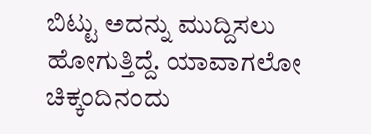ಬಿಟ್ಟು ಅದನ್ನು ಮುದ್ದಿಸಲು ಹೋಗುತ್ತಿದ್ದೆ. ಯಾವಾಗಲೋ ಚಿಕ್ಕಂದಿನಂದು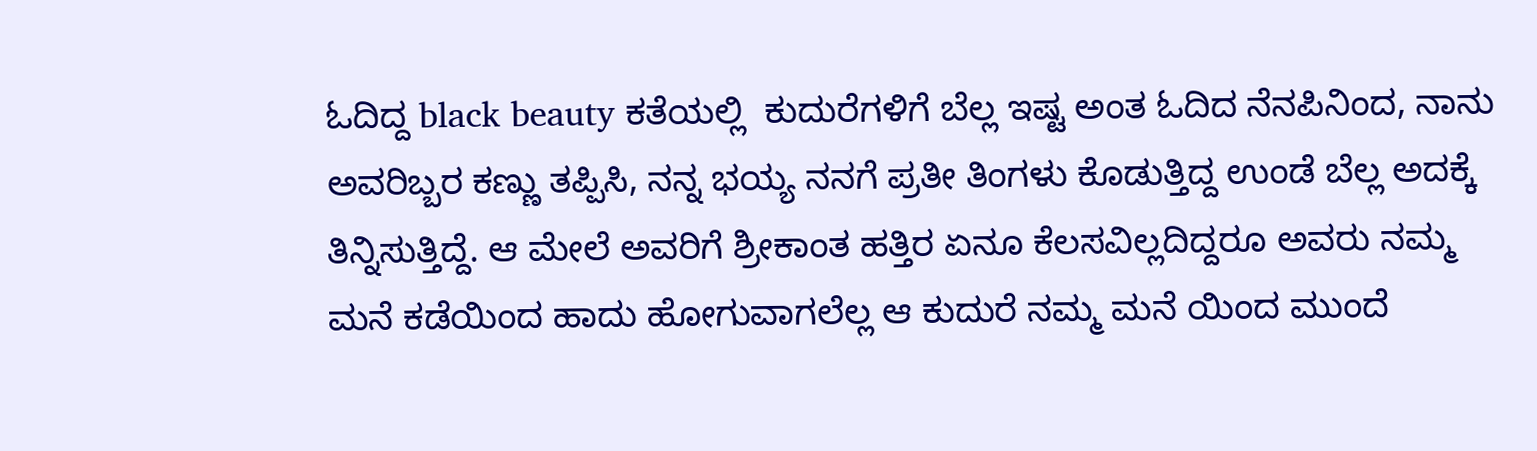ಓದಿದ್ದ black beauty ಕತೆಯಲ್ಲಿ  ಕುದುರೆಗಳಿಗೆ ಬೆಲ್ಲ ಇಷ್ಟ ಅಂತ ಓದಿದ ನೆನಪಿನಿಂದ, ನಾನು ಅವರಿಬ್ಬರ ಕಣ್ಣು ತಪ್ಪಿಸಿ, ನನ್ನ ಭಯ್ಯ ನನಗೆ ಪ್ರತೀ ತಿಂಗಳು ಕೊಡುತ್ತಿದ್ದ ಉಂಡೆ ಬೆಲ್ಲ ಅದಕ್ಕೆ ತಿನ್ನಿಸುತ್ತಿದ್ದೆ. ಆ ಮೇಲೆ ಅವರಿಗೆ ಶ್ರೀಕಾಂತ ಹತ್ತಿರ ಏನೂ ಕೆಲಸವಿಲ್ಲದಿದ್ದರೂ ಅವರು ನಮ್ಮ ಮನೆ ಕಡೆಯಿಂದ ಹಾದು ಹೋಗುವಾಗಲೆಲ್ಲ ಆ ಕುದುರೆ ನಮ್ಮ ಮನೆ ಯಿಂದ ಮುಂದೆ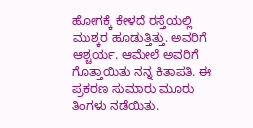ಹೋಗಕ್ಕೆ ಕೇಳದೆ ರಸ್ತೆಯಲ್ಲಿ ಮುಶ್ಕರ ಹೂಡುತ್ತಿತ್ತು. ಅವರಿಗೆ ಆಶ್ಚರ್ಯ. ಆಮೇಲೆ ಅವರಿಗೆ ಗೊತ್ತಾಯಿತು ನನ್ನ ಕಿತಾಪತಿ. ಈ ಪ್ರಕರಣ ಸುಮಾರು ಮೂರು ತಿಂಗಳು ನಡೆಯಿತು.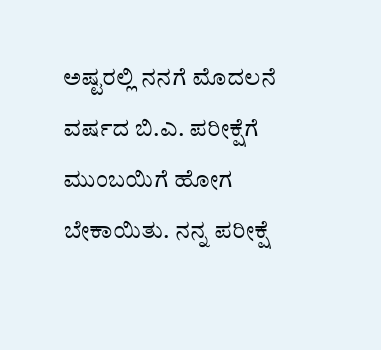ಅಷ್ಟರಲ್ಲಿ ನನಗೆ ಮೊದಲನೆ ವರ್ಷದ ಬಿ.ಎ. ಪರೀಕ್ಷೆಗೆ ಮುಂಬಯಿಗೆ ಹೋಗ ಬೇಕಾಯಿತು. ನನ್ನ ಪರೀಕ್ಷೆ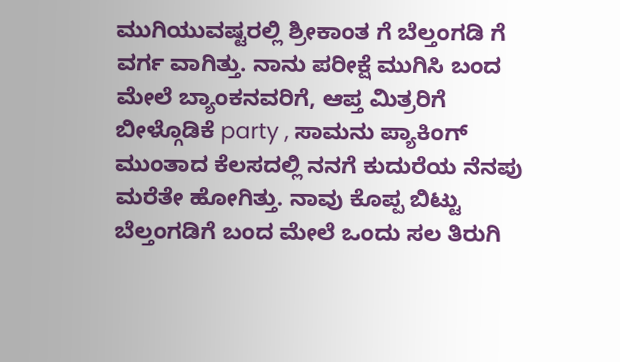ಮುಗಿಯುವಷ್ಟರಲ್ಲಿ ಶ್ರೀಕಾಂತ ಗೆ ಬೆಲ್ತಂಗಡಿ ಗೆ ವರ್ಗ ವಾಗಿತ್ತು. ನಾನು ಪರೀಕ್ಷೆ ಮುಗಿಸಿ ಬಂದ ಮೇಲೆ ಬ್ಯಾಂಕನವರಿಗೆ, ಆಪ್ತ ಮಿತ್ರರಿಗೆ ಬೀಳ್ಗೊಡಿಕೆ party , ಸಾಮನು ಪ್ಯಾಕಿಂಗ್ ಮುಂತಾದ ಕೆಲಸದಲ್ಲಿ ನನಗೆ ಕುದುರೆಯ ನೆನಪು ಮರೆತೇ ಹೋಗಿತ್ತು. ನಾವು ಕೊಪ್ಪ ಬಿಟ್ಟು ಬೆಲ್ತಂಗಡಿಗೆ ಬಂದ ಮೇಲೆ ಒಂದು ಸಲ ತಿರುಗಿ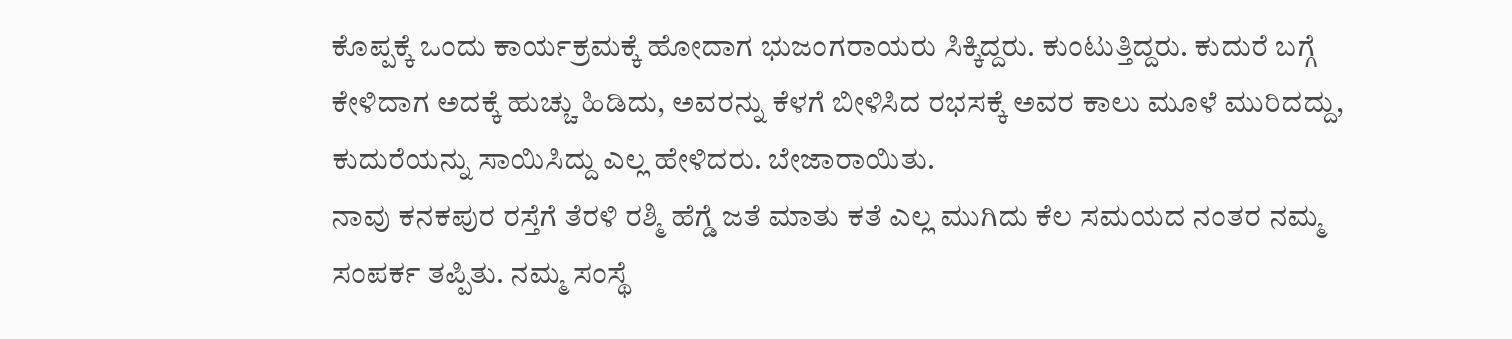ಕೊಪ್ಪಕ್ಕೆ ಒಂದು ಕಾರ್ಯಕ್ರಮಕ್ಕೆ ಹೋದಾಗ ಭುಜಂಗರಾಯರು ಸಿಕ್ಕಿದ್ದರು. ಕುಂಟುತ್ತಿದ್ದರು. ಕುದುರೆ ಬಗ್ಗೆ ಕೇಳಿದಾಗ ಅದಕ್ಕೆ ಹುಚ್ಚು ಹಿಡಿದು, ಅವರನ್ನು ಕೆಳಗೆ ಬೀಳಿಸಿದ ರಭಸಕ್ಕೆ ಅವರ ಕಾಲು ಮೂಳೆ ಮುರಿದದ್ದು, ಕುದುರೆಯನ್ನು ಸಾಯಿಸಿದ್ದು ಎಲ್ಲ ಹೇಳಿದರು. ಬೇಜಾರಾಯಿತು.
ನಾವು ಕನಕಪುರ ರಸ್ತೆಗೆ ತೆರಳಿ ರಶ್ಮಿ ಹೆಗ್ಡೆ ಜತೆ ಮಾತು ಕತೆ ಎಲ್ಲ ಮುಗಿದು ಕೆಲ ಸಮಯದ ನಂತರ ನಮ್ಮ ಸಂಪರ್ಕ ತಪ್ಪಿತು. ನಮ್ಮ ಸಂಸ್ಥೆ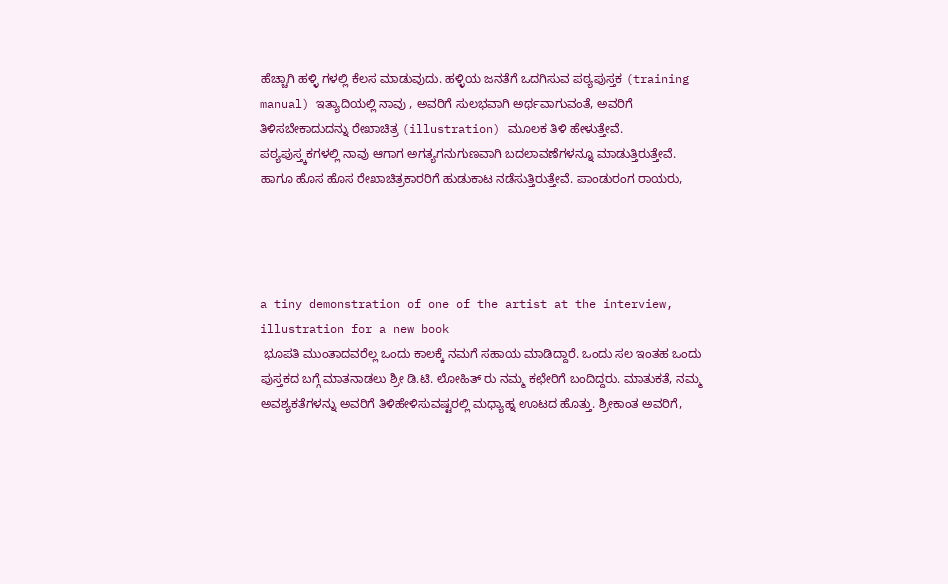ಹೆಚ್ಚಾಗಿ ಹಳ್ಳಿ ಗಳಲ್ಲಿ ಕೆಲಸ ಮಾಡುವುದು. ಹಳ್ಳಿಯ ಜನತೆಗೆ ಒದಗಿಸುವ ಪಠ್ಯಪುಸ್ತಕ (training manual) ಇತ್ಯಾದಿಯಲ್ಲಿ ನಾವು , ಅವರಿಗೆ ಸುಲಭವಾಗಿ ಅರ್ಥವಾಗುವಂತೆ, ಅವರಿಗೆ ತಿಳಿಸಬೇಕಾದುದನ್ನು ರೇಖಾಚಿತ್ರ (illustration) ಮೂಲಕ ತಿಳಿ ಹೇಳುತ್ತೇವೆ. ಪಠ್ಯಪುಸ್ತ್ಕಕಗಳಲ್ಲಿ ನಾವು ಆಗಾಗ ಅಗತ್ಯಗನುಗುಣವಾಗಿ ಬದಲಾವಣೆಗಳನ್ನೂ ಮಾಡುತ್ತಿರುತ್ತೇವೆ. ಹಾಗೂ ಹೊಸ ಹೊಸ ರೇಖಾಚಿತ್ರಕಾರರಿಗೆ ಹುಡುಕಾಟ ನಡೆಸುತ್ತಿರುತ್ತೇವೆ. ಪಾಂಡುರಂಗ ರಾಯರು,




a tiny demonstration of one of the artist at the interview,  illustration for a new book
 ಭೂಪತಿ ಮುಂತಾದವರೆಲ್ಲ ಒಂದು ಕಾಲಕ್ಕೆ ನಮಗೆ ಸಹಾಯ ಮಾಡಿದ್ದಾರೆ. ಒಂದು ಸಲ ಇಂತಹ ಒಂದು ಪುಸ್ತಕದ ಬಗ್ಗೆ ಮಾತನಾಡಲು ಶ್ರೀ ಡಿ.ಟಿ. ಲೋಹಿತ್ ರು ನಮ್ಮ ಕಛೇರಿಗೆ ಬಂದಿದ್ದರು. ಮಾತುಕತೆ, ನಮ್ಮ ಅವಶ್ಯಕತೆಗಳನ್ನು ಅವರಿಗೆ ತಿಳಿಹೇಳಿಸುವಷ್ಟರಲ್ಲಿ ಮಧ್ಯಾಹ್ನ ಊಟದ ಹೊತ್ತು. ಶ್ರೀಕಾಂತ ಅವರಿಗೆ,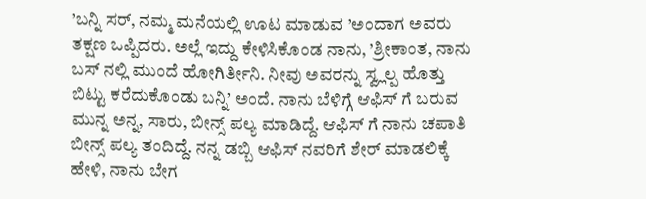’ಬನ್ನಿ ಸರ್, ನಮ್ಮ ಮನೆಯಲ್ಲಿ ಊಟ ಮಾಡುವ ’ಅಂದಾಗ ಅವರು ತಕ್ಷಣ ಒಪ್ಪಿದರು. ಅಲ್ಲೆ ಇದ್ದು ಕೇಳಿಸಿಕೊಂಡ ನಾನು, ’ಶ್ರೀಕಾಂತ, ನಾನು ಬಸ್ ನಲ್ಲಿ ಮುಂದೆ ಹೋಗಿರ್ತೀನಿ. ನೀವು ಅವರನ್ನು ಸ್ವ್ಲಲ್ಪ ಹೊತ್ತು ಬಿಟ್ಟು ಕರೆದುಕೊಂಡು ಬನ್ನಿ’ ಅಂದೆ. ನಾನು ಬೆಳಿಗ್ಗೆ ಆಫಿಸ್ ಗೆ ಬರುವ ಮುನ್ನ ಅನ್ನ, ಸಾರು, ಬೀನ್ಸ್ ಪಲ್ಯ ಮಾಡಿದ್ದೆ. ಆಫಿಸ್ ಗೆ ನಾನು ಚಪಾತಿ ಬೀನ್ಸ್ ಪಲ್ಯ ತಂದಿದ್ದೆ. ನನ್ನ ಡಬ್ಬಿ ಆಫಿಸ್ ನವರಿಗೆ ಶೇರ್ ಮಾಡಲಿಕ್ಕೆ ಹೇಳಿ, ನಾನು ಬೇಗ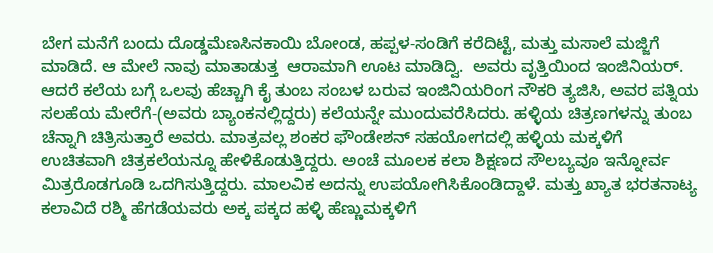ಬೇಗ ಮನೆಗೆ ಬಂದು ದೊಡ್ಡಮೆಣಸಿನಕಾಯಿ ಬೋಂಡ, ಹಪ್ಪಳ-ಸಂಡಿಗೆ ಕರೆದಿಟ್ಟೆ, ಮತ್ತು ಮಸಾಲೆ ಮಜ್ಜಿಗೆ ಮಾಡಿದೆ. ಆ ಮೇಲೆ ನಾವು ಮಾತಾಡುತ್ತ  ಆರಾಮಾಗಿ ಊಟ ಮಾಡಿದ್ವಿ.  ಅವರು ವೃತ್ತಿಯಿಂದ ಇಂಜಿನಿಯರ್. ಆದರೆ ಕಲೆಯ ಬಗ್ಗೆ ಒಲವು ಹೆಚ್ಚಾಗಿ ಕೈ ತುಂಬ ಸಂಬಳ ಬರುವ ಇಂಜಿನಿಯರಿಂಗ ನೌಕರಿ ತ್ಯಜಿಸಿ, ಅವರ ಪತ್ನಿಯ ಸಲಹೆಯ ಮೇರೆಗೆ-(ಅವರು ಬ್ಯಾಂಕನಲ್ಲಿದ್ದರು) ಕಲೆಯನ್ನೇ ಮುಂದುವರೆಸಿದರು. ಹಳ್ಳಿಯ ಚಿತ್ರಣಗಳನ್ನು ತುಂಬ ಚೆನ್ನಾಗಿ ಚಿತ್ರಿಸುತ್ತಾರೆ ಅವರು. ಮಾತ್ರವಲ್ಲ ಶಂಕರ ಫೌಂಡೇಶನ್ ಸಹಯೋಗದಲ್ಲಿ ಹಳ್ಳಿಯ ಮಕ್ಕಳಿಗೆ ಉಚಿತವಾಗಿ ಚಿತ್ರಕಲೆಯನ್ನೂ ಹೇಳಿಕೊಡುತ್ತಿದ್ದರು. ಅಂಚೆ ಮೂಲಕ ಕಲಾ ಶಿಕ್ಷಣದ ಸೌಲಬ್ಯವೂ ಇನ್ನೋರ್ವ ಮಿತ್ರರೊಡಗೂಡಿ ಒದಗಿಸುತ್ತಿದ್ದರು. ಮಾಲವಿಕ ಅದನ್ನು ಉಪಯೋಗಿಸಿಕೊಂಡಿದ್ದಾಳೆ. ಮತ್ತು ಖ್ಯಾತ ಭರತನಾಟ್ಯ ಕಲಾವಿದೆ ರಶ್ಮಿ ಹೆಗಡೆಯವರು ಅಕ್ಕ ಪಕ್ಕದ ಹಳ್ಳಿ ಹೆಣ್ಣುಮಕ್ಕಳಿಗೆ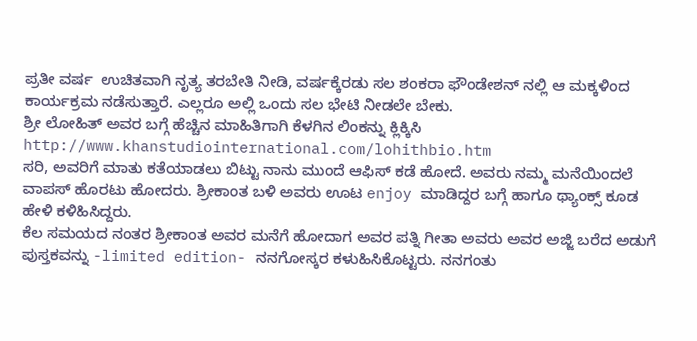ಪ್ರತೀ ವರ್ಷ  ಉಚಿತವಾಗಿ ನೃತ್ಯ ತರಬೇತಿ ನೀಡಿ, ವರ್ಷಕ್ಕೆರಡು ಸಲ ಶಂಕರಾ ಫೌಂಡೇಶನ್ ನಲ್ಲಿ ಆ ಮಕ್ಕಳಿಂದ ಕಾರ್ಯಕ್ರಮ ನಡೆಸುತ್ತಾರೆ. ಎಲ್ಲರೂ ಅಲ್ಲಿ ಒಂದು ಸಲ ಭೇಟಿ ನೀಡಲೇ ಬೇಕು.
ಶ್ರೀ ಲೋಹಿತ್ ಅವರ ಬಗ್ಗೆ ಹೆಚ್ಚಿನ ಮಾಹಿತಿಗಾಗಿ ಕೆಳಗಿನ ಲಿಂಕನ್ನು ಕ್ಲಿಕ್ಕಿಸಿ
http://www.khanstudiointernational.com/lohithbio.htm
ಸರಿ, ಅವರಿಗೆ ಮಾತು ಕತೆಯಾಡಲು ಬಿಟ್ಟು ನಾನು ಮುಂದೆ ಆಫಿಸ್ ಕಡೆ ಹೋದೆ. ಅವರು ನಮ್ಮ ಮನೆಯಿಂದಲೆ ವಾಪಸ್ ಹೊರಟು ಹೋದರು. ಶ್ರೀಕಾಂತ ಬಳಿ ಅವರು ಊಟ enjoy ಮಾಡಿದ್ದರ ಬಗ್ಗೆ ಹಾಗೂ ಥ್ಯಾಂಕ್ಸ್ ಕೂಡ ಹೇಳಿ ಕಳಿಹಿಸಿದ್ದರು.
ಕೆಲ ಸಮಯದ ನಂತರ ಶ್ರೀಕಾಂತ ಅವರ ಮನೆಗೆ ಹೋದಾಗ ಅವರ ಪತ್ನಿ ಗೀತಾ ಅವರು ಅವರ ಅಜ್ಜಿ ಬರೆದ ಅಡುಗೆ ಪುಸ್ತಕವನ್ನು -limited edition- ನನಗೋಸ್ಕರ ಕಳುಹಿಸಿಕೊಟ್ಟರು. ನನಗಂತು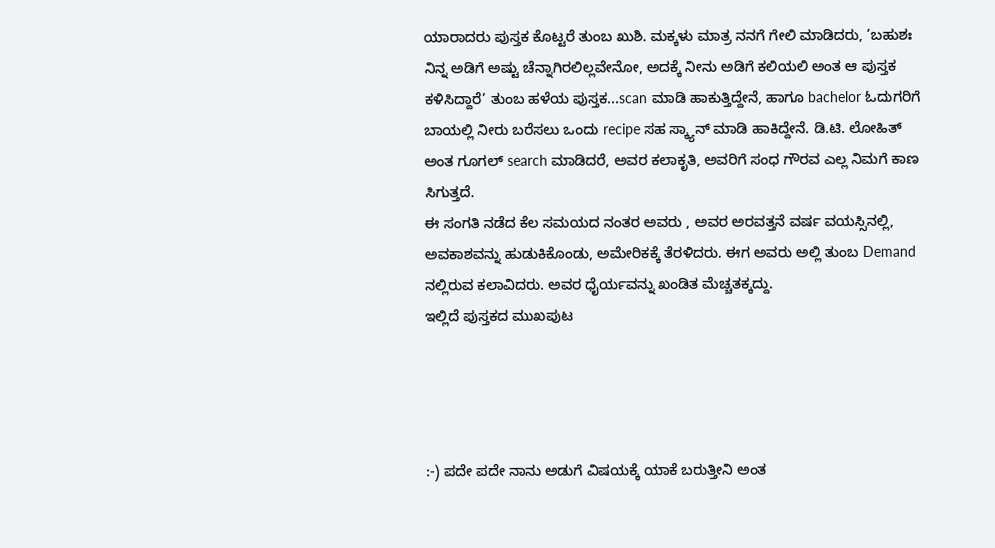ಯಾರಾದರು ಪುಸ್ತಕ ಕೊಟ್ಟರೆ ತುಂಬ ಖುಶಿ. ಮಕ್ಕಳು ಮಾತ್ರ ನನಗೆ ಗೇಲಿ ಮಾಡಿದರು, ’ಬಹುಶಃ ನಿನ್ನ ಅಡಿಗೆ ಅಷ್ಟು ಚೆನ್ನಾಗಿರಲಿಲ್ಲವೇನೋ, ಅದಕ್ಕೆ ನೀನು ಅಡಿಗೆ ಕಲಿಯಲಿ ಅಂತ ಆ ಪುಸ್ತಕ ಕಳಿಸಿದ್ದಾರೆ’ ತುಂಬ ಹಳೆಯ ಪುಸ್ತಕ...scan ಮಾಡಿ ಹಾಕುತ್ತಿದ್ದೇನೆ, ಹಾಗೂ bachelor ಓದುಗರಿಗೆ ಬಾಯಲ್ಲಿ ನೀರು ಬರೆಸಲು ಒಂದು recipe ಸಹ ಸ್ಕ್ಯಾನ್ ಮಾಡಿ ಹಾಕಿದ್ದೇನೆ. ಡಿ.ಟಿ. ಲೋಹಿತ್ ಅಂತ ಗೂಗಲ್ search ಮಾಡಿದರೆ, ಅವರ ಕಲಾಕೃತಿ, ಅವರಿಗೆ ಸಂಧ ಗೌರವ ಎಲ್ಲ ನಿಮಗೆ ಕಾಣ ಸಿಗುತ್ತದೆ.
ಈ ಸಂಗತಿ ನಡೆದ ಕೆಲ ಸಮಯದ ನಂತರ ಅವರು , ಅವರ ಅರವತ್ತನೆ ವರ್ಷ ವಯಸ್ಸಿನಲ್ಲಿ, ಅವಕಾಶವನ್ನು ಹುಡುಕಿಕೊಂಡು, ಅಮೇರಿಕಕ್ಕೆ ತೆರಳಿದರು. ಈಗ ಅವರು ಅಲ್ಲಿ ತುಂಬ Demand ನಲ್ಲಿರುವ ಕಲಾವಿದರು. ಅವರ ಧೈರ್ಯವನ್ನು ಖಂಡಿತ ಮೆಚ್ಚತಕ್ಕದ್ದು.
ಇಲ್ಲಿದೆ ಪುಸ್ತಕದ ಮುಖಪುಟ




:-) ಪದೇ ಪದೇ ನಾನು ಅಡುಗೆ ವಿಷಯಕ್ಕೆ ಯಾಕೆ ಬರುತ್ತೀನಿ ಅಂತ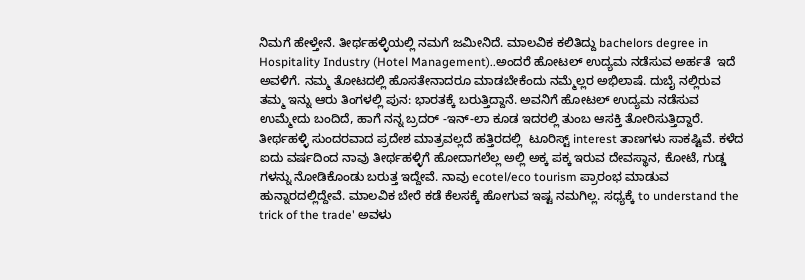ನಿಮಗೆ ಹೇಳ್ತೇನೆ. ತೀರ್ಥಹಳ್ಳಿಯಲ್ಲಿ ನಮಗೆ ಜಮೀನಿದೆ. ಮಾಲವಿಕ ಕಲಿತಿದ್ದು bachelors degree in Hospitality Industry (Hotel Management)..ಅಂದರೆ ಹೋಟಲ್ ಉದ್ಯಮ ನಡೆಸುವ ಅರ್ಹತೆ  ಇದೆ ಅವಳಿಗೆ. ನಮ್ಮ ತೋಟದಲ್ಲಿ ಹೊಸತೇನಾದರೂ ಮಾಡಬೇಕೆಂದು ನಮ್ಮೆಲ್ಲರ ಅಭಿಲಾಷೆ. ದುಬೈ ನಲ್ಲಿರುವ ತಮ್ಮ ಇನ್ನು ಆರು ತಿಂಗಳಲ್ಲಿ ಪುನ: ಭಾರತಕ್ಕೆ ಬರುತ್ತಿದ್ದಾನೆ. ಅವನಿಗೆ ಹೋಟಲ್ ಉದ್ಯಮ ನಡೆಸುವ ಉಮ್ಮೇದು ಬಂದಿದೆ, ಹಾಗೆ ನನ್ನ ಬ್ರದರ್ -ಇನ್-ಲಾ ಕೂಡ ಇದರಲ್ಲಿ ತುಂಬ ಆಸಕ್ತಿ ತೋರಿಸುತ್ತಿದ್ದಾರೆ. ತೀರ್ಥಹಳ್ಳಿ ಸುಂದರವಾದ ಪ್ರದೇಶ ಮಾತ್ರವಲ್ಲದೆ ಹತ್ತಿರದಲ್ಲಿ  ಟೂರಿಸ್ಟ್ interest ತಾಣಗಳು ಸಾಕಷ್ಟಿವೆ. ಕಳೆದ ಐದು ವರ್ಷದಿಂದ ನಾವು ತೀರ್ಥಹಳ್ಳಿಗೆ ಹೋದಾಗಲೆಲ್ಲ ಅಲ್ಲಿ ಅಕ್ಕ ಪಕ್ಕ ಇರುವ ದೇವಸ್ಥಾನ, ಕೋಟೆ, ಗುಡ್ಡ ಗಳನ್ನು ನೋಡಿಕೊಂಡು ಬರುತ್ತ ಇದ್ದೇವೆ. ನಾವು ecotel/eco tourism ಪ್ರಾರಂಭ ಮಾಡುವ ಹುನ್ನಾರದಲ್ಲಿದ್ದೇವೆ. ಮಾಲವಿಕ ಬೇರೆ ಕಡೆ ಕೆಲಸಕ್ಕೆ ಹೋಗುವ ಇಷ್ಟ ನಮಗಿಲ್ಲ. ಸಧ್ಯಕ್ಕೆ to understand the trick of the trade' ಅವಳು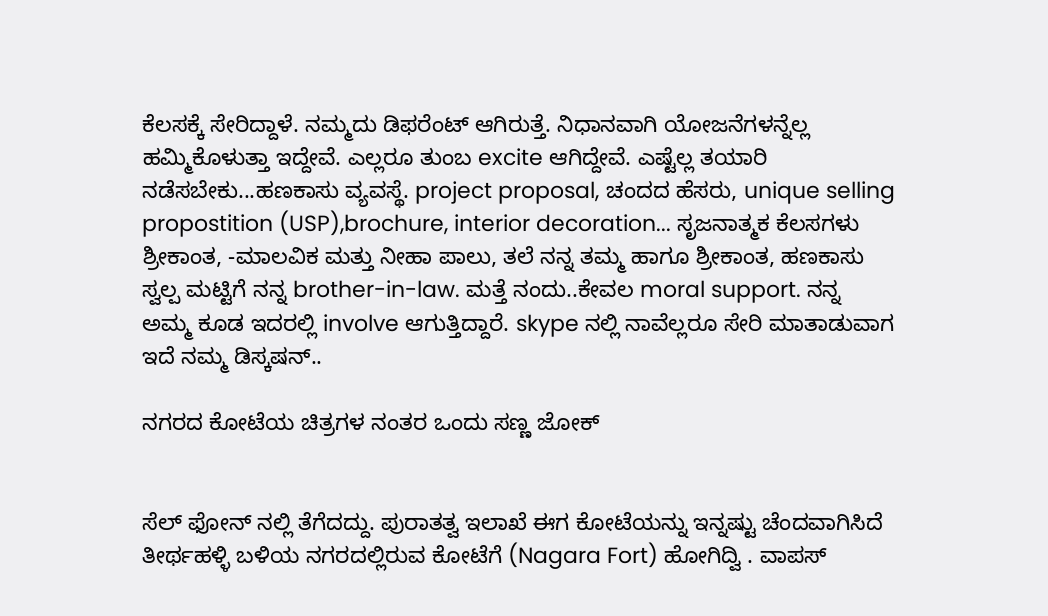ಕೆಲಸಕ್ಕೆ ಸೇರಿದ್ದಾಳೆ. ನಮ್ಮದು ಡಿಫರೆಂಟ್ ಆಗಿರುತ್ತೆ. ನಿಧಾನವಾಗಿ ಯೋಜನೆಗಳನ್ನೆಲ್ಲ ಹಮ್ಮಿಕೊಳುತ್ತಾ ಇದ್ದೇವೆ. ಎಲ್ಲರೂ ತುಂಬ excite ಆಗಿದ್ದೇವೆ. ಎಷ್ಟೆಲ್ಲ ತಯಾರಿ ನಡೆಸಬೇಕು...ಹಣಕಾಸು ವ್ಯವಸ್ಥೆ. project proposal, ಚಂದದ ಹೆಸರು, unique selling propostition (USP),brochure, interior decoration... ಸೃಜನಾತ್ಮಕ ಕೆಲಸಗಳು ಶ್ರೀಕಾಂತ, -ಮಾಲವಿಕ ಮತ್ತು ನೀಹಾ ಪಾಲು, ತಲೆ ನನ್ನ ತಮ್ಮ ಹಾಗೂ ಶ್ರೀಕಾಂತ, ಹಣಕಾಸು ಸ್ವಲ್ಪ ಮಟ್ಟಿಗೆ ನನ್ನ brother-in-law. ಮತ್ತೆ ನಂದು..ಕೇವಲ moral support. ನನ್ನ ಅಮ್ಮ ಕೂಡ ಇದರಲ್ಲಿ involve ಆಗುತ್ತಿದ್ದಾರೆ. skype ನಲ್ಲಿ ನಾವೆಲ್ಲರೂ ಸೇರಿ ಮಾತಾಡುವಾಗ ಇದೆ ನಮ್ಮ ಡಿಸ್ಕಷನ್..

ನಗರದ ಕೋಟೆಯ ಚಿತ್ರಗಳ ನಂತರ ಒಂದು ಸಣ್ಣ ಜೋಕ್


ಸೆಲ್ ಫೋನ್ ನಲ್ಲಿ ತೆಗೆದದ್ದು. ಪುರಾತತ್ವ ಇಲಾಖೆ ಈಗ ಕೋಟೆಯನ್ನು ಇನ್ನಷ್ಟು ಚೆಂದವಾಗಿಸಿದೆ
ತೀರ್ಥಹಳ್ಳಿ ಬಳಿಯ ನಗರದಲ್ಲಿರುವ ಕೋಟೆಗೆ (Nagara Fort) ಹೋಗಿದ್ವಿ . ವಾಪಸ್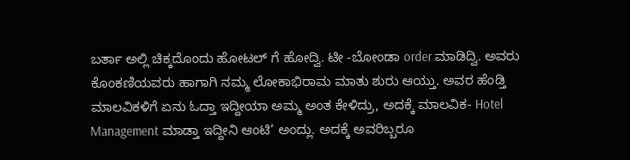ಬರ್ತಾ ಅಲ್ಲಿ ಚಿಕ್ಕದೊಂದು ಹೋಟಲ್ ಗೆ ಹೋದ್ವಿ. ಟೀ -ಬೋಂಡಾ order ಮಾಡಿದ್ವಿ. ಅವರು ಕೊಂಕಣಿಯವರು ಹಾಗಾಗಿ ನಮ್ಮ ಲೋಕಾಭಿರಾಮ ಮಾತು ಶುರು ಆಯ್ತು. ಅವರ ಹೆಂಡ್ತಿ ಮಾಲವಿಕಳಿಗೆ ಏನು ಓದ್ತಾ ಇದ್ದೀಯಾ ಅಮ್ಮ ಅಂತ ಕೇಳಿದ್ರು, ಅದಕ್ಕೆ ಮಾಲವಿಕ- Hotel Management ಮಾಡ್ತಾ ಇದ್ದೀನಿ ಆಂಟಿ’ ಅಂದ್ಲು. ಅದಕ್ಕೆ ಅವರಿಬ್ಬರೂ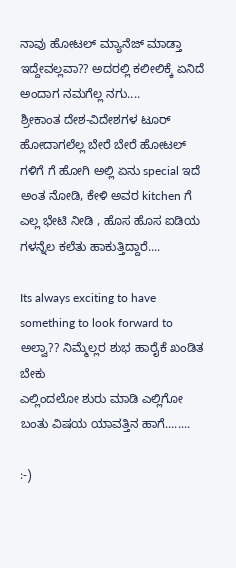ನಾವು ಹೋಟಲ್ ಮ್ಯಾನೆಜ್ ಮಾಡ್ತಾ ಇದ್ದೇವಲ್ಲವಾ?? ಅದರಲ್ಲಿ ಕಲೀಲಿಕ್ಕೆ ಏನಿದೆ ಅಂದಾಗ ನಮಗೆಲ್ಲ ನಗು....
ಶ್ರೀಕಾಂತ ದೇಶ-ವಿದೇಶಗಳ ಟೂರ್ ಹೋದಾಗಲೆಲ್ಲ ಬೇರೆ ಬೇರೆ ಹೋಟಲ್ ಗಳಿಗೆ ಗೆ ಹೋಗಿ ಅಲ್ಲಿ ಏನು special ಇದೆ ಅಂತ ನೋಡಿ, ಕೇಳಿ ಅವರ kitchen ಗೆ ಎಲ್ಲ ಭೇಟಿ ನೀಡಿ , ಹೊಸ ಹೊಸ ಐಡಿಯ ಗಳನ್ನೆಲ ಕಲೆತು ಹಾಕುತ್ತಿದ್ದಾರೆ....

Its always exciting to have something to look forward to  ಅಲ್ವಾ?? ನಿಮ್ಮೆಲ್ಲರ ಶುಭ ಹಾರೈಕೆ ಖಂಡಿತ ಬೇಕು
ಎಲ್ಲಿಂದಲೋ ಶುರು ಮಾಡಿ ಎಲ್ಲಿಗೋ ಬಂತು ವಿಷಯ ಯಾವತ್ತಿನ ಹಾಗೆ........

:-)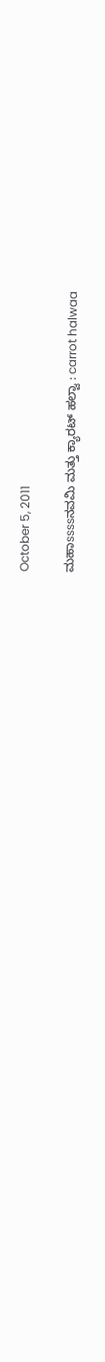October 5, 2011

ಮಹಾssssನವಮಿ ಮತ್ತು ಕ್ಯಾರಟ್ ಹಲ್ವಾ : carrot halwaa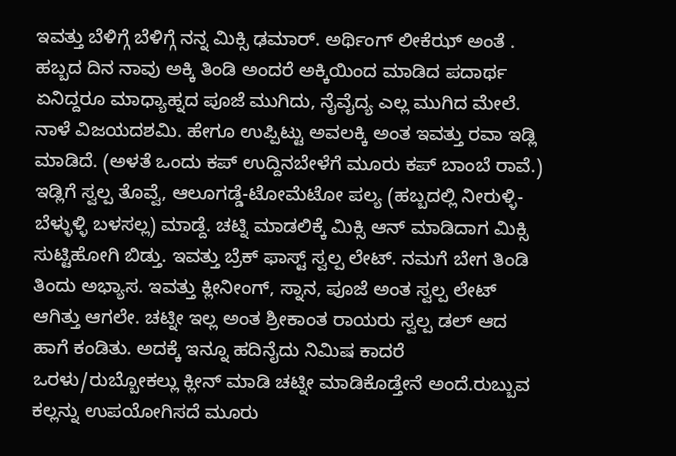ಇವತ್ತು ಬೆಳಿಗ್ಗೆ ಬೆಳಿಗ್ಗೆ ನನ್ನ ಮಿಕ್ಸಿ ಢಮಾರ್. ಅರ್ಥಿಂಗ್ ಲೀಕೆಝ್ ಅಂತೆ . ಹಬ್ಬದ ದಿನ ನಾವು ಅಕ್ಕಿ ತಿಂಡಿ ಅಂದರೆ ಅಕ್ಕಿಯಿಂದ ಮಾಡಿದ ಪದಾರ್ಥ ಏನಿದ್ದರೂ ಮಾಧ್ಯಾಹ್ನದ ಪೂಜೆ ಮುಗಿದು, ನೈವೈದ್ಯ ಎಲ್ಲ ಮುಗಿದ ಮೇಲೆ. ನಾಳೆ ವಿಜಯದಶಮಿ. ಹೇಗೂ ಉಪ್ಪಿಟ್ಟು ಅವಲಕ್ಕಿ ಅಂತ ಇವತ್ತು ರವಾ ಇಡ್ಲಿ ಮಾಡಿದೆ. (ಅಳತೆ ಒಂದು ಕಪ್ ಉದ್ದಿನಬೇಳೆಗೆ ಮೂರು ಕಪ್ ಬಾಂಬೆ ರಾವೆ.)
ಇಡ್ಲಿಗೆ ಸ್ವಲ್ಪ ತೊವ್ವೆ, ಆಲೂಗಡ್ಡೆ-ಟೋಮೆಟೋ ಪಲ್ಯ (ಹಬ್ಬದಲ್ಲಿ ನೀರುಳ್ಳಿ-ಬೆಳ್ಳುಳ್ಳಿ ಬಳಸಲ್ಲ) ಮಾಡ್ದೆ. ಚಟ್ನಿ ಮಾಡಲಿಕ್ಕೆ ಮಿಕ್ಸಿ ಆನ್ ಮಾಡಿದಾಗ ಮಿಕ್ಸಿ ಸುಟ್ಟಿಹೋಗಿ ಬಿಡ್ತು. ಇವತ್ತು ಬ್ರೆಕ್ ಫಾಸ್ಟ್ ಸ್ವಲ್ಪ ಲೇಟ್. ನಮಗೆ ಬೇಗ ತಿಂಡಿ ತಿಂದು ಅಭ್ಯಾಸ. ಇವತ್ತು ಕ್ಲೀನೀಂಗ್, ಸ್ನಾನ, ಪೂಜೆ ಅಂತ ಸ್ವಲ್ಪ ಲೇಟ್ ಆಗಿತ್ತು ಆಗಲೇ. ಚಟ್ನೀ ಇಲ್ಲ ಅಂತ ಶ್ರೀಕಾಂತ ರಾಯರು ಸ್ವಲ್ಪ ಡಲ್ ಆದ ಹಾಗೆ ಕಂಡಿತು. ಅದಕ್ಕೆ ಇನ್ನೂ ಹದಿನೈದು ನಿಮಿಷ ಕಾದರೆ ಒರಳು/ರುಬ್ಬೋಕಲ್ಲು ಕ್ಲೀನ್ ಮಾಡಿ ಚಟ್ನೀ ಮಾಡಿಕೊಡ್ತೇನೆ ಅಂದೆ.ರುಬ್ಬುವ ಕಲ್ಲನ್ನು ಉಪಯೋಗಿಸದೆ ಮೂರು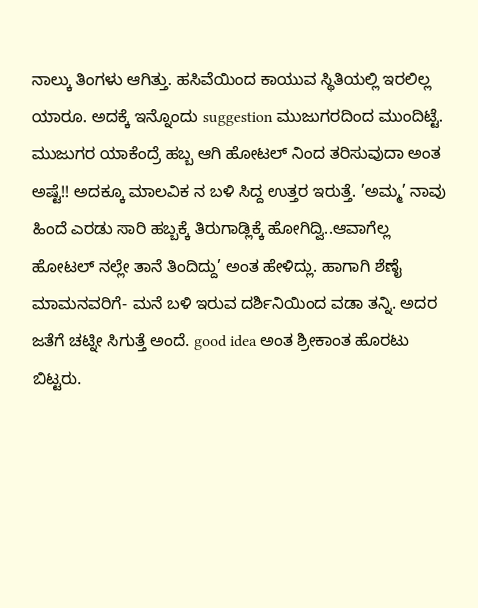ನಾಲ್ಕು ತಿಂಗಳು ಆಗಿತ್ತು. ಹಸಿವೆಯಿಂದ ಕಾಯುವ ಸ್ಥಿತಿಯಲ್ಲಿ ಇರಲಿಲ್ಲ ಯಾರೂ. ಅದಕ್ಕೆ ಇನ್ನೊಂದು suggestion ಮುಜುಗರದಿಂದ ಮುಂದಿಟ್ಟೆ. ಮುಜುಗರ ಯಾಕೆಂದ್ರೆ ಹಬ್ಬ ಆಗಿ ಹೋಟಲ್ ನಿಂದ ತರಿಸುವುದಾ ಅಂತ ಅಷ್ಟೆ!! ಅದಕ್ಕೂ ಮಾಲವಿಕ ನ ಬಳಿ ಸಿದ್ದ ಉತ್ತರ ಇರುತ್ತೆ. ’ಅಮ್ಮ’ ನಾವು ಹಿಂದೆ ಎರಡು ಸಾರಿ ಹಬ್ಬಕ್ಕೆ ತಿರುಗಾಡ್ಲಿಕ್ಕೆ ಹೋಗಿದ್ವಿ..ಆವಾಗೆಲ್ಲ ಹೋಟಲ್ ನಲ್ಲೇ ತಾನೆ ತಿಂದಿದ್ದು’ ಅಂತ ಹೇಳಿದ್ಲು. ಹಾಗಾಗಿ ಶೆಣೈ ಮಾಮನವರಿಗೆ- ಮನೆ ಬಳಿ ಇರುವ ದರ್ಶಿನಿಯಿಂದ ವಡಾ ತನ್ನಿ. ಅದರ ಜತೆಗೆ ಚಟ್ನೀ ಸಿಗುತ್ತೆ ಅಂದೆ. good idea ಅಂತ ಶ್ರೀಕಾಂತ ಹೊರಟು ಬಿಟ್ಟರು.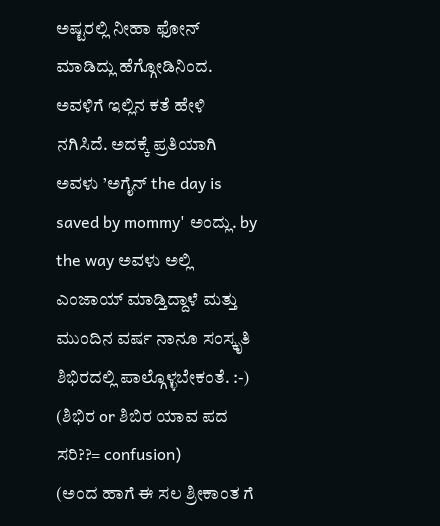ಅಷ್ಟರಲ್ಲಿ ನೀಹಾ ಫೋನ್ ಮಾಡಿದ್ಲು ಹೆಗ್ಗೋಡಿನಿಂದ. ಅವಳಿಗೆ ಇಲ್ಲಿನ ಕತೆ ಹೇಳಿ ನಗಿಸಿದೆ. ಅದಕ್ಕೆ ಪ್ರತಿಯಾಗಿ ಅವಳು ’ಅಗೈನ್ the day is saved by mommy' ಅಂದ್ಲು. by the way ಅವಳು ಅಲ್ಲಿ ಎಂಜಾಯ್ ಮಾಡ್ತಿದ್ದಾಳೆ ಮತ್ತು ಮುಂದಿನ ವರ್ಷ ನಾನೂ ಸಂಸ್ಕೃತಿ ಶಿಭಿರದಲ್ಲಿ ಪಾಲ್ಗೊಳ್ಳಬೇಕಂತೆ. :-) (ಶಿಭಿರ or ಶಿಬಿರ ಯಾವ ಪದ ಸರಿ??= confusion)
(ಅಂದ ಹಾಗೆ ಈ ಸಲ ಶ್ರೀಕಾಂತ ಗೆ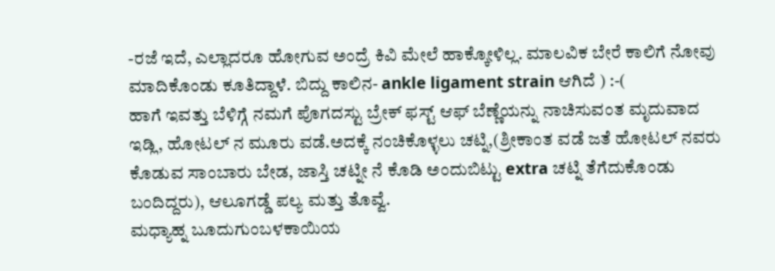-ರಜೆ ಇದೆ, ಎಲ್ಲಾದರೂ ಹೋಗುವ ಅಂದ್ರೆ ಕಿವಿ ಮೇಲೆ ಹಾಕ್ಕೋಳಿಲ್ಲ. ಮಾಲವಿಕ ಬೇರೆ ಕಾಲಿಗೆ ನೋವು ಮಾದಿಕೊಂಡು ಕೂತಿದ್ದಾಳೆ. ಬಿದ್ದು ಕಾಲಿನ- ankle ligament strain ಆಗಿದೆ ) :-(
ಹಾಗೆ ಇವತ್ತು ಬೆಳಿಗ್ಗೆ ನಮಗೆ ಪೊಗದಸ್ಟು ಬ್ರೇಕ್ ಫಸ್ಟ್ ಆಫ್ ಬೆಣ್ಣೆಯನ್ನು ನಾಚಿಸುವಂತ ಮೃದುವಾದ ಇಡ್ಲಿ, ಹೋಟಲ್ ನ ಮೂರು ವಡೆ.ಅದಕ್ಕೆ ನಂಚಿಕೊಳ್ಳಲು ಚಟ್ನಿ,(ಶ್ರೀಕಾಂತ ವಡೆ ಜತೆ ಹೋಟಲ್ ನವರು ಕೊಡುವ ಸಾಂಬಾರು ಬೇಡ, ಜಾಸ್ತಿ ಚಟ್ನೀ ನೆ ಕೊಡಿ ಅಂದುಬಿಟ್ಟು extra ಚಟ್ನಿ ತೆಗೆದುಕೊಂಡು ಬಂದಿದ್ದರು), ಆಲೂಗಡ್ಡೆ ಪಲ್ಯ ಮತ್ತು ತೊವ್ವೆ.
ಮಧ್ಯಾಹ್ನ ಬೂದುಗುಂಬಳಕಾಯಿಯ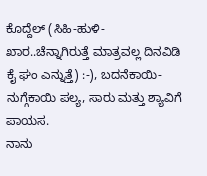ಕೊದ್ದೆಲ್ (ಸಿಹಿ-ಹುಳಿ-ಖಾರ..ಚೆನ್ನಾಗಿರುತ್ತೆ ಮಾತ್ರವಲ್ಲ ದಿನವಿಡಿ ಕೈ ಘಂ ಎನ್ನುತ್ತೆ) :-), ಬದನೆಕಾಯಿ-ನುಗ್ಗೆಕಾಯಿ ಪಲ್ಯ, ಸಾರು ಮತ್ತು ಶ್ಯಾವಿಗೆ ಪಾಯಸ.
ನಾನು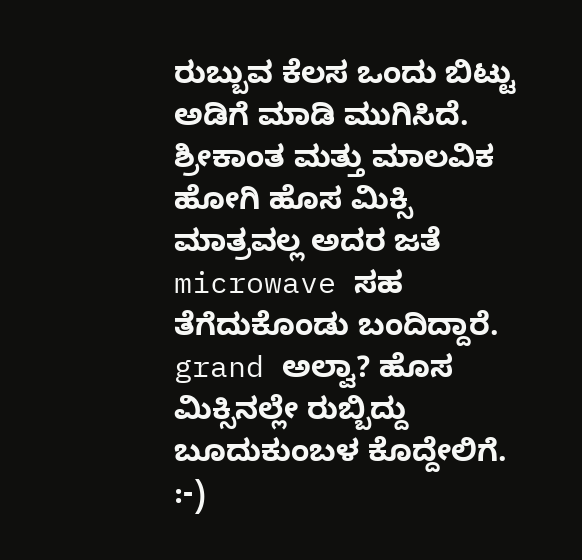ರುಬ್ಬುವ ಕೆಲಸ ಒಂದು ಬಿಟ್ಟು ಅಡಿಗೆ ಮಾಡಿ ಮುಗಿಸಿದೆ. ಶ್ರೀಕಾಂತ ಮತ್ತು ಮಾಲವಿಕ ಹೋಗಿ ಹೊಸ ಮಿಕ್ಸಿ ಮಾತ್ರವಲ್ಲ ಅದರ ಜತೆ microwave ಸಹ ತೆಗೆದುಕೊಂಡು ಬಂದಿದ್ದಾರೆ. grand ಅಲ್ವಾ? ಹೊಸ ಮಿಕ್ಸಿನಲ್ಲೇ ರುಬ್ಬಿದ್ದು ಬೂದುಕುಂಬಳ ಕೊದ್ದೇಲಿಗೆ. :-)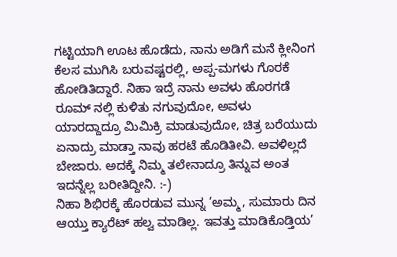ಗಟ್ಟಿಯಾಗಿ ಊಟ ಹೊಡೆದು, ನಾನು ಅಡಿಗೆ ಮನೆ ಕ್ಲೀನಿಂಗ ಕೆಲಸ ಮುಗಿಸಿ ಬರುವಷ್ಟರಲ್ಲಿ, ಅಪ್ಪ-ಮಗಳು ಗೊರಕೆ ಹೋಡಿತಿದ್ದಾರೆ. ನಿಹಾ ಇದ್ರೆ ನಾನು ಅವಳು ಹೊರಗಡೆ ರೂಮ್ ನಲ್ಲಿ ಕುಳಿತು ನಗುವುದೋ, ಅವಳು ಯಾರದ್ದಾದ್ರೂ ಮಿಮಿಕ್ರಿ ಮಾಡುವುದೋ, ಚಿತ್ರ ಬರೆಯುದು ಏನಾದ್ರು ಮಾಡ್ತಾ ನಾವು ಹರಟೆ ಹೊಡಿತೀವಿ. ಅವಳಿಲ್ಲದೆ ಬೇಜಾರು. ಅದಕ್ಕೆ ನಿಮ್ಮ ತಲೇನಾದ್ರೂ ತಿನ್ನುವ ಅಂತ ಇದನ್ನೆಲ್ಲ ಬರೀತಿದ್ದೀನಿ. :-)
ನಿಹಾ ಶಿಭಿರಕ್ಕೆ ಹೊರಡುವ ಮುನ್ನ ’ಅಮ್ಮ, ಸುಮಾರು ದಿನ ಆಯ್ತು ಕ್ಯಾರೆಟ್ ಹಲ್ವ ಮಾಡಿಲ್ಲ. ಇವತ್ತು ಮಾಡಿಕೊಡ್ತಿಯ’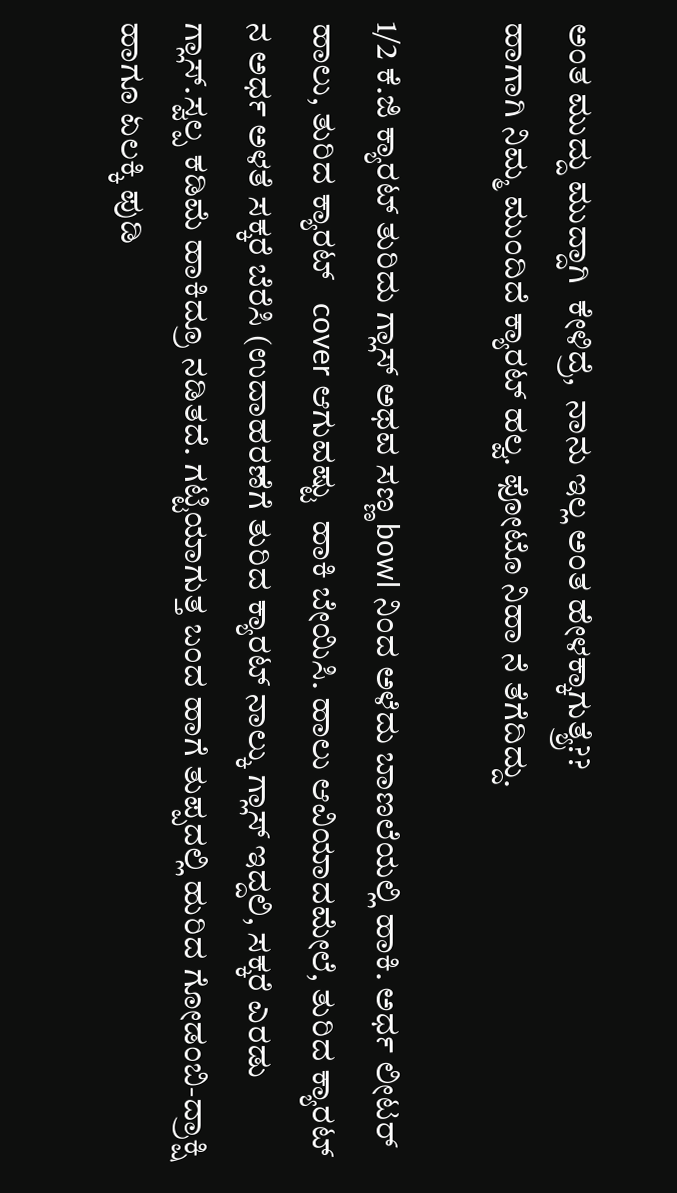ಅಂತ ಮುದ್ದು ಮುದ್ದಾಗಿ  ಕೇಳಿದ್ರೆ,  ನಾನು ಇಲ್ಲ ಅಂತ ಹೇಳಕ್ಕಾಗುತ್ಯ್ರೆ??
ಹಾಗಾಗಿ ನಿಮ್ಮ ಮುಂದಿದೆ ಕ್ಯಾರಟ್ ಹಲ್ವ. ಫೋಟೊ ನಿಹಾ ನೆ ತೆಗೆದಿದ್ದು.

1/2 ಕೆ.ಜಿ ಕ್ಯಾರಟ್ ತುರಿದು ಗ್ಲಾಸ್ ಅಥವ ಸಣ್ಣ bowl ನಿಂದ ಅಳೆದು ಬಾಣಲೆಯಲ್ಲಿ ಹಾಕಿ. ಅರ್ಧ ಲೀಟರ್ ಹಾಲು, ತುರಿದ ಕ್ಯಾರಟ್   cover ಆಗುವಷ್ಟು  ಹಾಕಿ ಬೇಯಿಸಿ. ಹಾಲು ಆವಿಯಾದಮೇಲೆ, ತುರಿದ ಕ್ಯಾರಟ್ ನ ಅರ್ಧ ಅಳತೆ ಸಕ್ಕರೆ ಬೆರೆಸಿ (ಉದಾಹರಣೆಗೆ ತುರಿದ ಕ್ಯಾರಟ್ ನಾಲ್ಕು ಗ್ಲಾಸ್ ಇದ್ದಲಿ, ಸಕ್ಕರೆ ಎರಡು ಗ್ಲಾಸ್.ಸ್ವಲ್ಪ ಕಡಿಮೆ ಹಾಕಿದ್ರೂ ನಡಿತದೆ. ಗಟ್ಟಿಯಾಗುತ್ತ ಬಂದ ಹಾಗೆ ತುಪ್ಪದಲ್ಲಿ ಹುರಿದ ಗೋಡಂಬಿ-ದ್ರಾಕ್ಷಿ  ಹಾಗೂ ಏಲಕ್ಕಿ ಪುಡಿ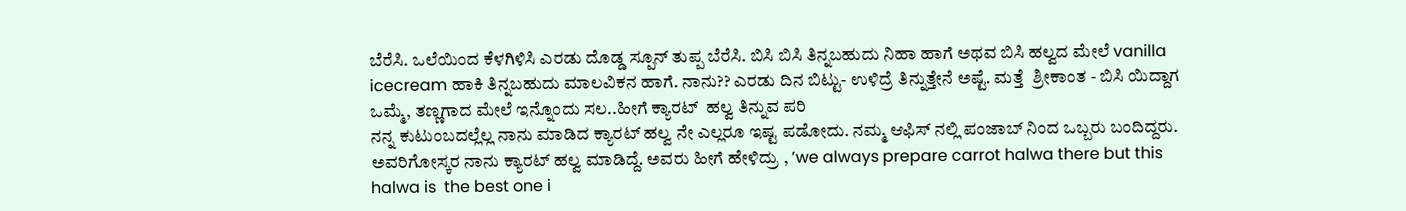ಬೆರೆಸಿ. ಒಲೆಯಿಂದ ಕೆಳಗಿಳಿಸಿ ಎರಡು ದೊಡ್ಡ ಸ್ಪೂನ್ ತುಪ್ಪ ಬೆರೆಸಿ. ಬಿಸಿ ಬಿಸಿ ತಿನ್ನಬಹುದು ನಿಹಾ ಹಾಗೆ ಅಥವ ಬಿಸಿ ಹಲ್ವದ ಮೇಲೆ vanilla icecream ಹಾಕಿ ತಿನ್ನಬಹುದು ಮಾಲವಿಕನ ಹಾಗೆ. ನಾನು?? ಎರಡು ದಿನ ಬಿಟ್ಟು- ಉಳಿದ್ರೆ ತಿನ್ನುತ್ತೇನೆ ಅಷ್ಟೆ. ಮತ್ತೆ  ಶ್ರೀಕಾಂತ - ಬಿಸಿ ಯಿದ್ದಾಗ ಒಮ್ಮೆ, ತಣ್ಣಗಾದ ಮೇಲೆ ಇನ್ನೊಂದು ಸಲ..ಹೀಗೆ ಕ್ಯಾರಟ್  ಹಲ್ವ ತಿನ್ನುವ ಪರಿ
ನನ್ನ ಕುಟುಂಬದಲ್ಲೆಲ್ಲ ನಾನು ಮಾಡಿದ ಕ್ಯಾರಟ್ ಹಲ್ವ ನೇ ಎಲ್ಲರೂ ಇಷ್ಟ ಪಡೋದು. ನಮ್ಮ ಆಫಿಸ್ ನಲ್ಲಿ ಪಂಜಾಬ್ ನಿಂದ ಒಬ್ಬರು ಬಂದಿದ್ದರು. ಅವರಿಗೋಸ್ಕರ ನಾನು ಕ್ಯಾರಟ್ ಹಲ್ವ ಮಾಡಿದ್ದೆ. ಅವರು ಹೀಗೆ ಹೇಳಿದ್ರು , ’we always prepare carrot halwa there but this halwa is  the best one i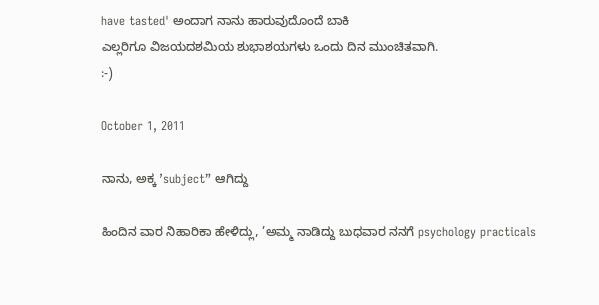have tasted' ಅಂದಾಗ ನಾನು ಹಾರುವುದೊಂದೆ ಬಾಕಿ
ಎಲ್ಲರಿಗೂ ವಿಜಯದಶಮಿಯ ಶುಭಾಶಯಗಳು ಒಂದು ದಿನ ಮುಂಚಿತವಾಗಿ.
:-)

October 1, 2011

ನಾನು, ಅಕ್ಕ ’subject” ಆಗಿದ್ದು

ಹಿಂದಿನ ವಾರ ನಿಹಾರಿಕಾ ಹೇಳಿದ್ಲು, ’ಅಮ್ಮ ನಾಡಿದ್ದು ಬುಧವಾರ ನನಗೆ psychology practicals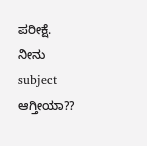ಪರೀಕ್ಷೆ. ನೀನು subject ಆಗ್ತೀಯಾ??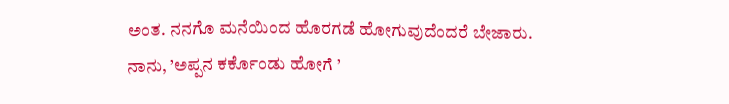ಅಂತ. ನನಗೊ ಮನೆಯಿಂದ ಹೊರಗಡೆ ಹೋಗುವುದೆಂದರೆ ಬೇಜಾರು. ನಾನು, ’ಅಪ್ಪನ ಕರ್ಕೊಂಡು ಹೋಗೆ ’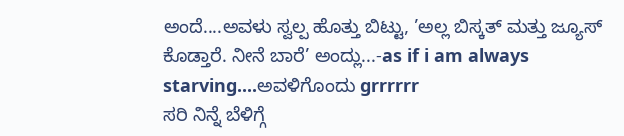ಅಂದೆ....ಅವಳು ಸ್ವಲ್ಪ ಹೊತ್ತು ಬಿಟ್ಟು, ’ಅಲ್ಲ ಬಿಸ್ಕತ್ ಮತ್ತು ಜ್ಯೂಸ್ ಕೊಡ್ತಾರೆ. ನೀನೆ ಬಾರೆ’ ಅಂದ್ಲು...-as if i am always starving....ಅವಳಿಗೊಂದು grrrrrr
ಸರಿ ನಿನ್ನೆ ಬೆಳಿಗ್ಗೆ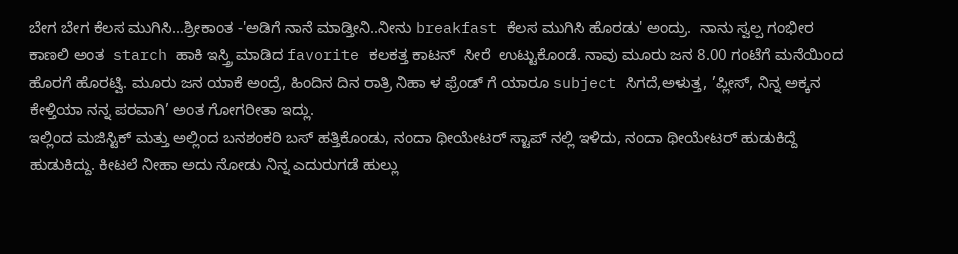ಬೇಗ ಬೇಗ ಕೆಲಸ ಮುಗಿಸಿ...ಶ್ರೀಕಾಂತ -'ಅಡಿಗೆ ನಾನೆ ಮಾಡ್ತೀನಿ..ನೀನು breakfast ಕೆಲಸ ಮುಗಿಸಿ ಹೊರಡು' ಅಂದ್ರು.  ನಾನು ಸ್ವಲ್ಪ ಗಂಭೀರ ಕಾಣಲಿ ಅಂತ  starch ಹಾಕಿ ಇಸ್ತ್ರಿ ಮಾಡಿದ favorite ಕಲಕತ್ತ ಕಾಟನ್  ಸೀರೆ  ಉಟ್ಟುಕೊಂಡೆ. ನಾವು ಮೂರು ಜನ 8.00 ಗಂಟೆಗೆ ಮನೆಯಿಂದ ಹೊರಗೆ ಹೊರಟ್ವಿ. ಮೂರು ಜನ ಯಾಕೆ ಅಂದ್ರೆ, ಹಿಂದಿನ ದಿನ ರಾತ್ರಿ ನಿಹಾ ಳ ಫ್ರೆಂಡ್ ಗೆ ಯಾರೂ subject ಸಿಗದೆ,ಅಳುತ್ತ, ’ಪ್ಲೀಸ್, ನಿನ್ನ ಅಕ್ಕನ ಕೇಳ್ತಿಯಾ ನನ್ನ ಪರವಾಗಿ’ ಅಂತ ಗೋಗರೀತಾ ಇದ್ಲು.
ಇಲ್ಲಿಂದ ಮಜಿಸ್ಟಿಕ್ ಮತ್ತು ಅಲ್ಲಿಂದ ಬನಶಂಕರಿ ಬಸ್ ಹತ್ತಿಕೊಂಡು, ನಂದಾ ಥೀಯೇಟರ್ ಸ್ಟಾಪ್ ನಲ್ಲಿ ಇಳಿದು, ನಂದಾ ಥೀಯೇಟರ್ ಹುಡುಕಿದ್ದೆ ಹುಡುಕಿದ್ದು. ಕೀಟಲೆ ನೀಹಾ ಅದು ನೋಡು ನಿನ್ನ ಎದುರುಗಡೆ ಹುಲ್ಲು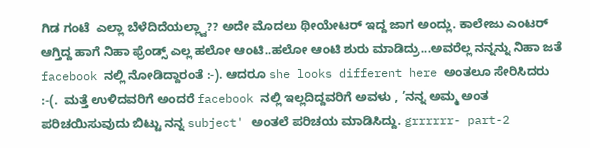ಗಿಡ ಗಂಟೆ  ಎಲ್ಲಾ ಬೆಳೆದಿದೆಯಲ್ಲ್ವಾ?? ಅದೇ ಮೊದಲು ಥೀಯೇಟರ್ ಇದ್ದ ಜಾಗ ಅಂದ್ಲು. ಕಾಲೇಜು ಎಂಟರ್ ಆಗ್ತಿದ್ದ ಹಾಗೆ ನಿಹಾ ಫ್ರೆಂಡ್ಸ್ ಎಲ್ಲ ಹಲೋ ಆಂಟಿ..ಹಲೋ ಆಂಟಿ ಶುರು ಮಾಡಿದ್ರು...ಅವರೆಲ್ಲ ನನ್ನನ್ನು ನಿಹಾ ಜತೆ facebook ನಲ್ಲಿ ನೋಡಿದ್ದಾರಂತೆ :-). ಆದರೂ she looks different here ಅಂತಲೂ ಸೇರಿಸಿದರು :-(.  ಮತ್ತೆ ಉಳಿದವರಿಗೆ ಅಂದರೆ facebook ನಲ್ಲಿ ಇಲ್ಲದಿದ್ದವರಿಗೆ ಅವಳು , ’ನನ್ನ ಅಮ್ಮ ಅಂತ ಪರಿಚಯಿಸುವುದು ಬಿಟ್ಟು ನನ್ನ subject' ಅಂತಲೆ ಪರಿಚಯ ಮಾಡಿಸಿದ್ದು. grrrrrr- part-2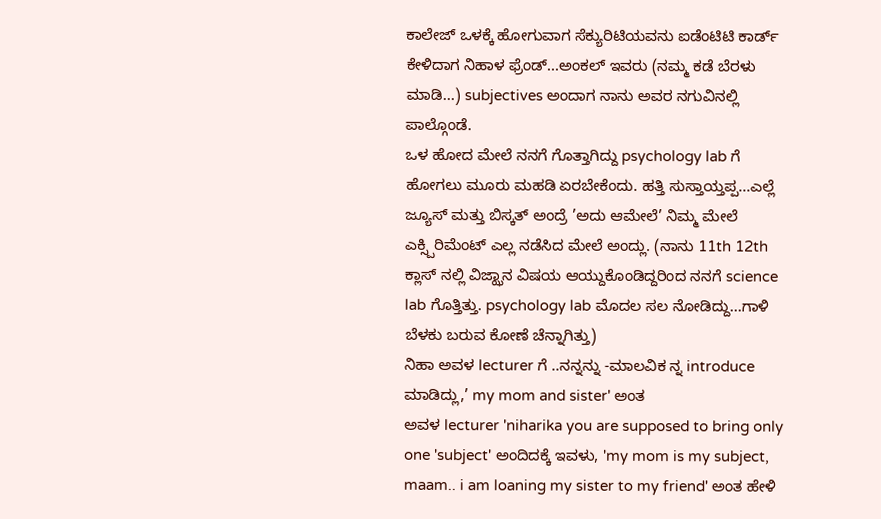ಕಾಲೇಜ್ ಒಳಕ್ಕೆ ಹೋಗುವಾಗ ಸೆಕ್ಯುರಿಟಿಯವನು ಐಡೆಂಟಿಟಿ ಕಾರ್ಡ್ ಕೇಳಿದಾಗ ನಿಹಾಳ ಫ್ರೆಂಡ್...ಅಂಕಲ್ ಇವರು (ನಮ್ಮ ಕಡೆ ಬೆರಳು ಮಾಡಿ...) subjectives ಅಂದಾಗ ನಾನು ಅವರ ನಗುವಿನಲ್ಲಿ ಪಾಲ್ಗೊಂಡೆ.
ಒಳ ಹೋದ ಮೇಲೆ ನನಗೆ ಗೊತ್ತಾಗಿದ್ದು psychology lab ಗೆ ಹೋಗಲು ಮೂರು ಮಹಡಿ ಏರಬೇಕೆಂದು. ಹತ್ತಿ ಸುಸ್ತಾಯ್ತಪ್ಪ...ಎಲ್ಲೆ ಜ್ಯೂಸ್ ಮತ್ತು ಬಿಸ್ಕತ್ ಅಂದ್ರೆ ’ಅದು ಆಮೇಲೆ’ ನಿಮ್ಮ ಮೇಲೆ ಎಕ್ಸ್ಪಿರಿಮೆಂಟ್ ಎಲ್ಲ ನಡೆಸಿದ ಮೇಲೆ ಅಂದ್ಲು. (ನಾನು 11th 12th ಕ್ಲಾಸ್ ನಲ್ಲಿ ವಿಜ್ಝಾನ ವಿಷಯ ಆಯ್ದುಕೊಂಡಿದ್ದರಿಂದ ನನಗೆ science lab ಗೊತ್ತಿತ್ತು. psychology lab ಮೊದಲ ಸಲ ನೋಡಿದ್ದು...ಗಾಳಿ ಬೆಳಕು ಬರುವ ಕೋಣೆ ಚೆನ್ನಾಗಿತ್ತು)
ನಿಹಾ ಅವಳ lecturer ಗೆ ..ನನ್ನನ್ನು -ಮಾಲವಿಕ ನ್ನ introduce ಮಾಡಿದ್ಲು,’ my mom and sister' ಅಂತ
ಅವಳ lecturer 'niharika you are supposed to bring only one 'subject' ಅಂದಿದಕ್ಕೆ ಇವಳು, 'my mom is my subject, maam.. i am loaning my sister to my friend' ಅಂತ ಹೇಳಿ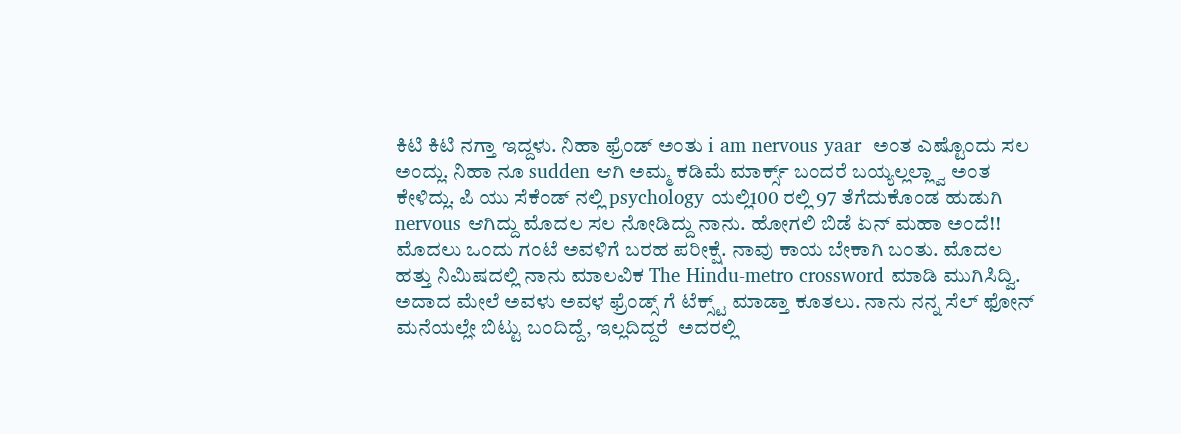ಕಿಟಿ ಕಿಟಿ ನಗ್ತಾ ಇದ್ದಳು. ನಿಹಾ ಫ್ರೆಂಡ್ ಅಂತು i am nervous yaar  ಅಂತ ಎಷ್ಟೊಂದು ಸಲ ಅಂದ್ಲು. ನಿಹಾ ನೂ sudden ಆಗಿ ಅಮ್ಮ ಕಡಿಮೆ ಮಾರ್ಕ್ಸ್ ಬಂದರೆ ಬಯ್ಯಲ್ಲಲ್ಲ್ವಾ ಅಂತ ಕೇಳಿದ್ಲು. ಪಿ ಯು ಸೆಕೆಂಡ್ ನಲ್ಲಿ psychology ಯಲ್ಲಿ100 ರಲ್ಲಿ 97 ತೆಗೆದುಕೊಂಡ ಹುಡುಗಿ nervous ಆಗಿದ್ದು ಮೊದಲ ಸಲ ನೋಡಿದ್ದು ನಾನು. ಹೋಗಲಿ ಬಿಡೆ ಏನ್ ಮಹಾ ಅಂದೆ!!
ಮೊದಲು ಒಂದು ಗಂಟೆ ಅವಳಿಗೆ ಬರಹ ಪರೀಕ್ಷೆ. ನಾವು ಕಾಯ ಬೇಕಾಗಿ ಬಂತು. ಮೊದಲ ಹತ್ತು ನಿಮಿಷದಲ್ಲಿ ನಾನು ಮಾಲವಿಕ The Hindu-metro crossword ಮಾಡಿ ಮುಗಿಸಿದ್ವಿ. ಅದಾದ ಮೇಲೆ ಅವಳು ಅವಳ ಫ್ರೆಂಡ್ಸ್ ಗೆ ಟೆಕ್ಸ್ಟ್ ಮಾಡ್ತಾ ಕೂತಲು. ನಾನು ನನ್ನ ಸೆಲ್ ಫೋನ್ ಮನೆಯಲ್ಲೇ ಬಿಟ್ಟು ಬಂದಿದ್ದೆ, ಇಲ್ಲದಿದ್ದರೆ  ಅದರಲ್ಲಿ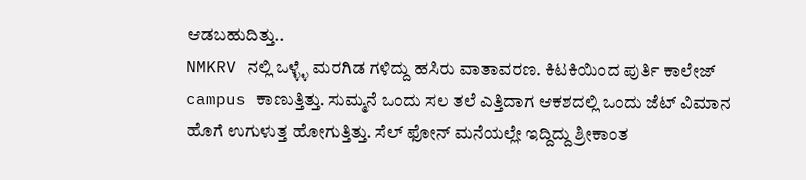ಆಡಬಹುದಿತ್ತು..
NMKRV ನಲ್ಲಿ ಒಳ್ಳ್ಳೆ ಮರಗಿಡ ಗಳಿದ್ದು ಹಸಿರು ವಾತಾವರಣ. ಕಿಟಕಿಯಿಂದ ಪುರ್ತಿ ಕಾಲೇಜ್ campus ಕಾಣುತ್ತಿತ್ತು. ಸುಮ್ಮನೆ ಒಂದು ಸಲ ತಲೆ ಎತ್ತಿದಾಗ ಆಕಶದಲ್ಲಿ ಒಂದು ಜೆಟ್ ವಿಮಾನ ಹೊಗೆ ಉಗುಳುತ್ತ ಹೋಗುತ್ತಿತ್ತು. ಸೆಲ್ ಫೋನ್ ಮನೆಯಲ್ಲೇ ಇದ್ದಿದ್ದು ಶ್ರೀಕಾಂತ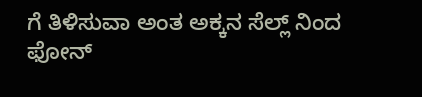ಗೆ ತಿಳಿಸುವಾ ಅಂತ ಅಕ್ಕನ ಸೆಲ್ಲ್ ನಿಂದ ಫೋನ್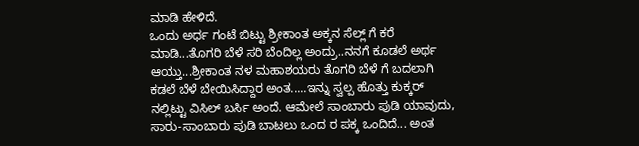ಮಾಡಿ ಹೇಳಿದೆ.
ಒಂದು ಅರ್ಧ ಗಂಟೆ ಬಿಟ್ಟು ಶ್ರೀಕಾಂತ ಅಕ್ಕನ ಸೆಲ್ಲ್ ಗೆ ಕರೆ ಮಾಡಿ...ತೊಗರಿ ಬೆಳೆ ಸರಿ ಬೆಂದಿಲ್ಲ ಅಂದ್ರು..ನನಗೆ ಕೂಡಲೆ ಅರ್ಥ ಆಯ್ತು...ಶ್ರೀಕಾಂತ ನಳ ಮಹಾಶಯರು ತೊಗರಿ ಬೆಳೆ ಗೆ ಬದಲಾಗಿ ಕಡಲೆ ಬೆಳೆ ಬೇಯಿಸಿದ್ದಾರ ಅಂತ.....ಇನ್ನು ಸ್ವಲ್ಪ ಹೊತ್ತು ಕುಕ್ಕರ್ ನಲ್ಲಿಟ್ಟು ವಿಸಿಲ್ ಬರ್ಸಿ ಅಂದೆ. ಆಮೇಲೆ ಸಾಂಬಾರು ಪುಡಿ ಯಾವುದು, ಸಾರು-ಸಾಂಬಾರು ಪುಡಿ ಬಾಟಲು ಒಂದ ರ ಪಕ್ಕ ಒಂದಿದೆ... ಅಂತ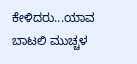ಕೇಳಿದರು...ಯಾವ ಬಾಟಲಿ ಮುಚ್ಚಳ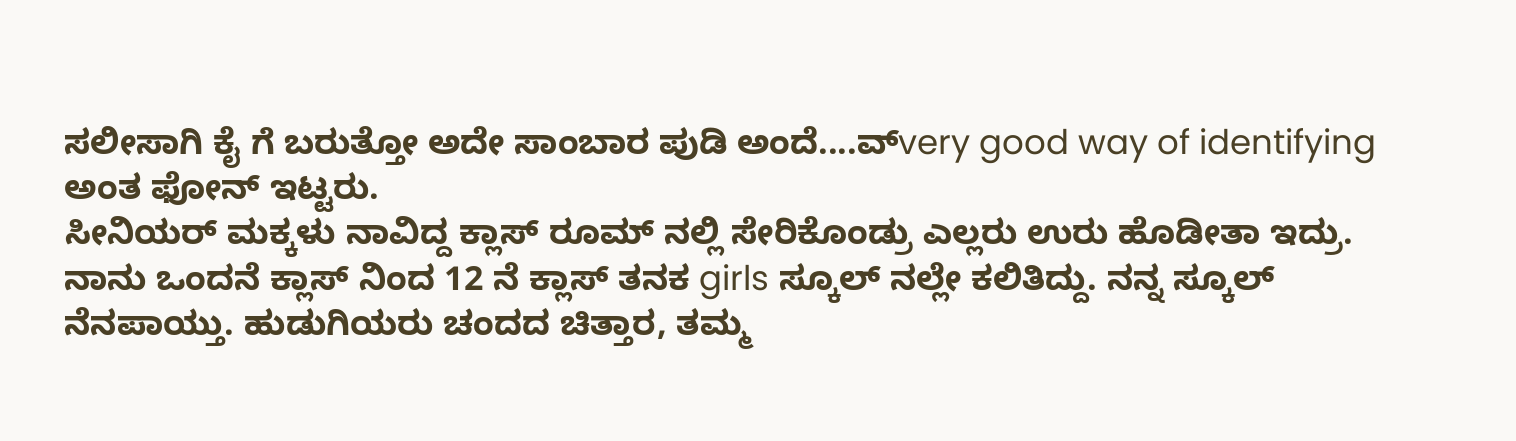ಸಲೀಸಾಗಿ ಕೈ ಗೆ ಬರುತ್ತೋ ಅದೇ ಸಾಂಬಾರ ಪುಡಿ ಅಂದೆ....ವ್very good way of identifying ಅಂತ ಫೋನ್ ಇಟ್ಟರು.
ಸೀನಿಯರ್ ಮಕ್ಕಳು ನಾವಿದ್ದ ಕ್ಲಾಸ್ ರೂಮ್ ನಲ್ಲಿ ಸೇರಿಕೊಂಡ್ರು ಎಲ್ಲರು ಉರು ಹೊಡೀತಾ ಇದ್ರು. ನಾನು ಒಂದನೆ ಕ್ಲಾಸ್ ನಿಂದ 12 ನೆ ಕ್ಲಾಸ್ ತನಕ girls ಸ್ಕೂಲ್ ನಲ್ಲೇ ಕಲಿತಿದ್ದು. ನನ್ನ ಸ್ಕೂಲ್ ನೆನಪಾಯ್ತು. ಹುಡುಗಿಯರು ಚಂದದ ಚಿತ್ತಾರ, ತಮ್ಮ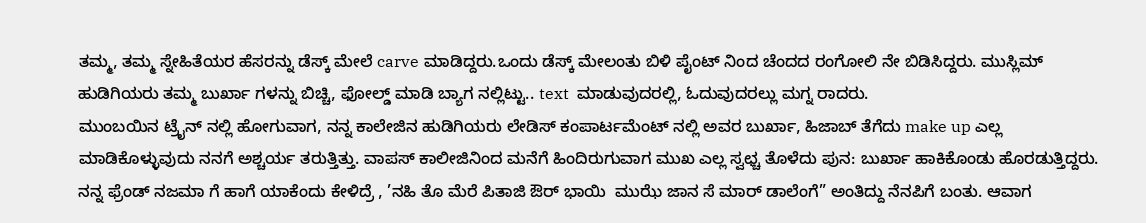ತಮ್ಮ, ತಮ್ಮ ಸ್ನೇಹಿತೆಯರ ಹೆಸರನ್ನು ಡೆಸ್ಕ್ ಮೇಲೆ carve ಮಾಡಿದ್ದರು.ಒಂದು ಡೆಸ್ಕ್ ಮೇಲಂತು ಬಿಳಿ ಪೈಂಟ್ ನಿಂದ ಚೆಂದದ ರಂಗೋಲಿ ನೇ ಬಿಡಿಸಿದ್ದರು. ಮುಸ್ಲಿಮ್ ಹುಡಿಗಿಯರು ತಮ್ಮ ಬುರ್ಖಾ ಗಳನ್ನು ಬಿಚ್ಚಿ, ಫೋಲ್ಡ್ ಮಾಡಿ ಬ್ಯಾಗ ನಲ್ಲಿಟ್ಟು.. text  ಮಾಡುವುದರಲ್ಲಿ, ಓದುವುದರಲ್ಲು ಮಗ್ನ ರಾದರು.
ಮುಂಬಯಿನ ಟ್ರೈನ್ ನಲ್ಲಿ ಹೋಗುವಾಗ, ನನ್ನ ಕಾಲೇಜಿನ ಹುಡಿಗಿಯರು ಲೇಡಿಸ್ ಕಂಪಾರ್ಟಮೆಂಟ್ ನಲ್ಲಿ ಅವರ ಬುರ್ಖಾ, ಹಿಜಾಬ್ ತೆಗೆದು make up ಎಲ್ಲ ಮಾಡಿಕೊಳ್ಳುವುದು ನನಗೆ ಅಶ್ಚರ್ಯ ತರುತ್ತಿತ್ತು. ವಾಪಸ್ ಕಾಲೀಜಿನಿಂದ ಮನೆಗೆ ಹಿಂದಿರುಗುವಾಗ ಮುಖ ಎಲ್ಲ ಸ್ವಛ್ಚ ತೊಳೆದು ಪುನ: ಬುರ್ಖಾ ಹಾಕಿಕೊಂಡು ಹೊರಡುತ್ತಿದ್ದರು. ನನ್ನ ಫ್ರೆಂಡ್ ನಜಮಾ ಗೆ ಹಾಗೆ ಯಾಕೆಂದು ಕೇಳಿದ್ರೆ , ’ನಹಿ ತೊ ಮೆರೆ ಪಿತಾಜಿ ಔರ್ ಭಾಯಿ  ಮುಝೆ ಜಾನ ಸೆ ಮಾರ್ ಡಾಲೆಂಗೆ” ಅಂತಿದ್ದು ನೆನಪಿಗೆ ಬಂತು. ಆವಾಗ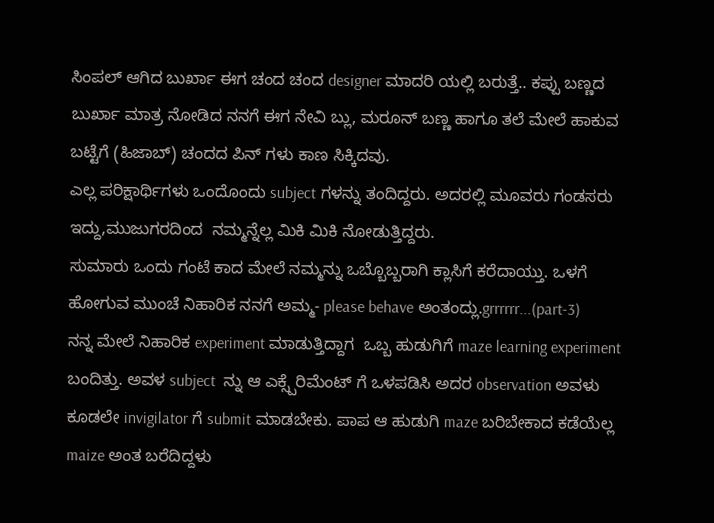ಸಿಂಪಲ್ ಆಗಿದ ಬುರ್ಖಾ ಈಗ ಚಂದ ಚಂದ designer ಮಾದರಿ ಯಲ್ಲಿ ಬರುತ್ತೆ.. ಕಪ್ಪು ಬಣ್ಣದ ಬುರ್ಖಾ ಮಾತ್ರ ನೋಡಿದ ನನಗೆ ಈಗ ನೇವಿ ಬ್ಲು, ಮರೂನ್ ಬಣ್ಣ ಹಾಗೂ ತಲೆ ಮೇಲೆ ಹಾಕುವ ಬಟ್ಟೆಗೆ (ಹಿಜಾಬ್) ಚಂದದ ಪಿನ್ ಗಳು ಕಾಣ ಸಿಕ್ಕಿದವು.
ಎಲ್ಲ ಪರಿಕ್ಷಾರ್ಥಿಗಳು ಒಂದೊಂದು subject ಗಳನ್ನು ತಂದಿದ್ದರು. ಅದರಲ್ಲಿ ಮೂವರು ಗಂಡಸರು ಇದ್ದು,ಮುಜುಗರದಿಂದ  ನಮ್ಮನ್ನೆಲ್ಲ ಮಿಕಿ ಮಿಕಿ ನೋಡುತ್ತಿದ್ದರು.
ಸುಮಾರು ಒಂದು ಗಂಟೆ ಕಾದ ಮೇಲೆ ನಮ್ಮನ್ನು ಒಬ್ಬೊಬ್ಬರಾಗಿ ಕ್ಲಾಸಿಗೆ ಕರೆದಾಯ್ತು. ಒಳಗೆ ಹೋಗುವ ಮುಂಚೆ ನಿಹಾರಿಕ ನನಗೆ ಅಮ್ಮ- please behave ಅಂತಂದ್ಲು.grrrrrr...(part-3)
ನನ್ನ ಮೇಲೆ ನಿಹಾರಿಕ experiment ಮಾಡುತ್ತಿದ್ದಾಗ  ಒಬ್ಬ ಹುಡುಗಿಗೆ maze learning experiment ಬಂದಿತ್ತು. ಅವಳ subject  ನ್ನು ಆ ಎಕ್ಸ್ಪೆರಿಮೆಂಟ್ ಗೆ ಒಳಪಡಿಸಿ ಅದರ observation ಅವಳು ಕೂಡಲೇ invigilator ಗೆ submit ಮಾಡಬೇಕು. ಪಾಪ ಆ ಹುಡುಗಿ maze ಬರಿಬೇಕಾದ ಕಡೆಯೆಲ್ಲ maize ಅಂತ ಬರೆದಿದ್ದಳು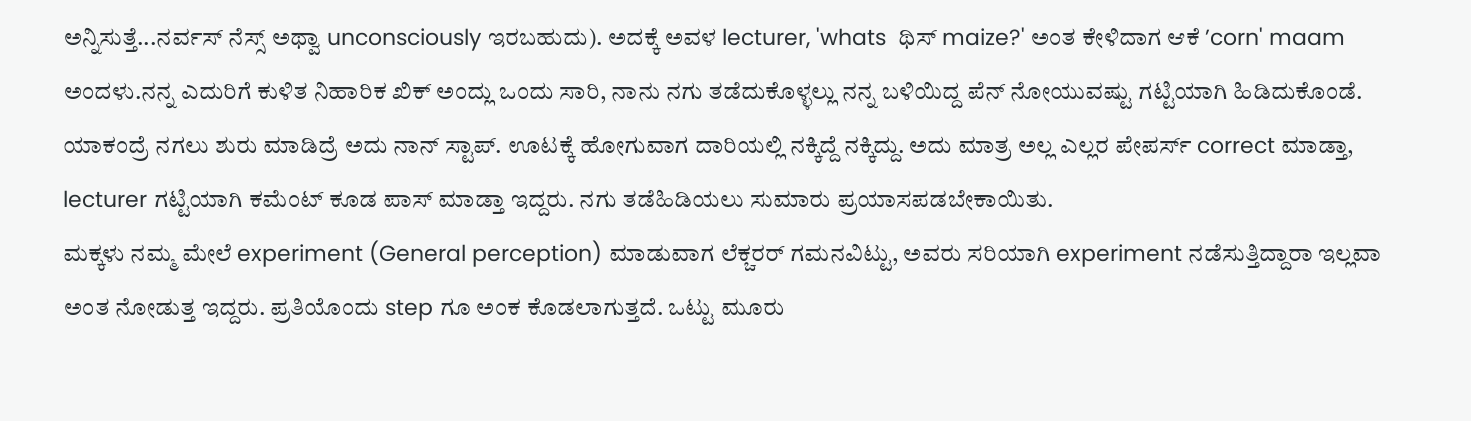ಅನ್ನಿಸುತ್ತೆ...ನರ್ವಸ್ ನೆಸ್ಸ್ ಅಥ್ವಾ unconsciously ಇರಬಹುದು). ಅದಕ್ಕೆ ಅವಳ lecturer, 'whats  ಥಿಸ್ maize?' ಅಂತ ಕೇಳಿದಾಗ ಆಕೆ ’corn' maam ಅಂದಳು.ನನ್ನ ಎದುರಿಗೆ ಕುಳಿತ ನಿಹಾರಿಕ ಖಿಕ್ ಅಂದ್ಲು ಒಂದು ಸಾರಿ, ನಾನು ನಗು ತಡೆದುಕೊಳ್ಳಲ್ಲು ನನ್ನ ಬಳಿಯಿದ್ದ ಪೆನ್ ನೋಯುವಷ್ಟು ಗಟ್ಟಿಯಾಗಿ ಹಿಡಿದುಕೊಂಡೆ. ಯಾಕಂದ್ರೆ ನಗಲು ಶುರು ಮಾಡಿದ್ರೆ ಅದು ನಾನ್ ಸ್ಟಾಪ್. ಊಟಕ್ಕೆ ಹೋಗುವಾಗ ದಾರಿಯಲ್ಲಿ ನಕ್ಕಿದ್ದೆ ನಕ್ಕಿದ್ದು. ಅದು ಮಾತ್ರ ಅಲ್ಲ ಎಲ್ಲರ ಪೇಪರ್ಸ್ correct ಮಾಡ್ತಾ, lecturer ಗಟ್ಟಿಯಾಗಿ ಕಮೆಂಟ್ ಕೂಡ ಪಾಸ್ ಮಾಡ್ತಾ ಇದ್ದರು. ನಗು ತಡೆಹಿಡಿಯಲು ಸುಮಾರು ಪ್ರಯಾಸಪಡಬೇಕಾಯಿತು.
ಮಕ್ಕಳು ನಮ್ಮ ಮೇಲೆ experiment (General perception) ಮಾಡುವಾಗ ಲೆಕ್ಚರರ್ ಗಮನವಿಟ್ಟು, ಅವರು ಸರಿಯಾಗಿ experiment ನಡೆಸುತ್ತಿದ್ದಾರಾ ಇಲ್ಲವಾ ಅಂತ ನೋಡುತ್ತ ಇದ್ದರು. ಪ್ರತಿಯೊಂದು step ಗೂ ಅಂಕ ಕೊಡಲಾಗುತ್ತದೆ. ಒಟ್ಟು ಮೂರು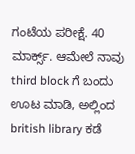ಗಂಟೆಯ ಪರೀಕ್ಷೆ. 40 ಮಾರ್ಕ್ಸ್. ಆಮೇಲೆ ನಾವು third block ಗೆ ಬಂದು ಊಟ ಮಾಡಿ, ಅಲ್ಲಿಂದ british library ಕಡೆ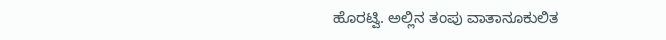ಹೊರಟ್ವಿ. ಅಲ್ಲಿನ ತಂಪು ವಾತಾನೂಕುಲಿತ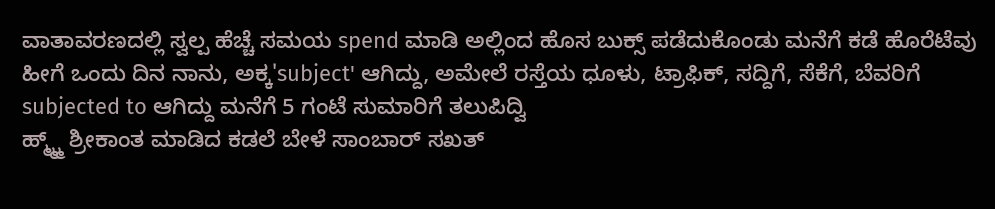ವಾತಾವರಣದಲ್ಲಿ ಸ್ವಲ್ಪ ಹೆಚ್ಚೆ ಸಮಯ spend ಮಾಡಿ ಅಲ್ಲಿಂದ ಹೊಸ ಬುಕ್ಸ್ ಪಡೆದುಕೊಂಡು ಮನೆಗೆ ಕಡೆ ಹೊರೆಟೆವು
ಹೀಗೆ ಒಂದು ದಿನ ನಾನು, ಅಕ್ಕ'subject' ಆಗಿದ್ದು, ಅಮೇಲೆ ರಸ್ತೆಯ ಧೂಳು, ಟ್ರಾಫಿಕ್, ಸದ್ದಿಗೆ, ಸೆಕೆಗೆ, ಬೆವರಿಗೆ subjected to ಆಗಿದ್ದು ಮನೆಗೆ 5 ಗಂಟೆ ಸುಮಾರಿಗೆ ತಲುಪಿದ್ವಿ
ಹ್ಮ್ಮ್ಮ್ ಶ್ರೀಕಾಂತ ಮಾಡಿದ ಕಡಲೆ ಬೇಳೆ ಸಾಂಬಾರ್ ಸಖತ್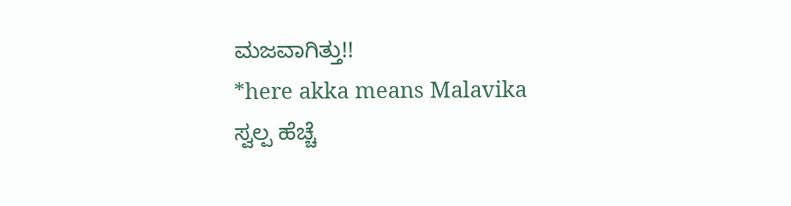ಮಜವಾಗಿತ್ತು!!
*here akka means Malavika
ಸ್ವಲ್ಪ ಹೆಚ್ಚೆ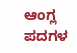ಆಂಗ್ಲ ಪದಗಳ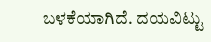ಬಳಕೆಯಾಗಿದೆ. ದಯವಿಟ್ಟು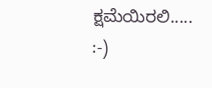ಕ್ಷಮೆಯಿರಲಿ.....
:-)